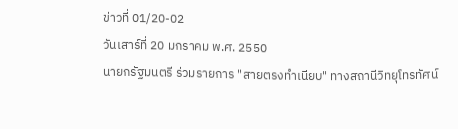ข่าวที่ 01/20-02
วันเสาร์ที่ 20 มกราคม พ.ศ. 2550
นายกรัฐมนตรี ร่วมรายการ "สายตรงทำเนียบ" ทางสถานีวิทยุโทรทัศน์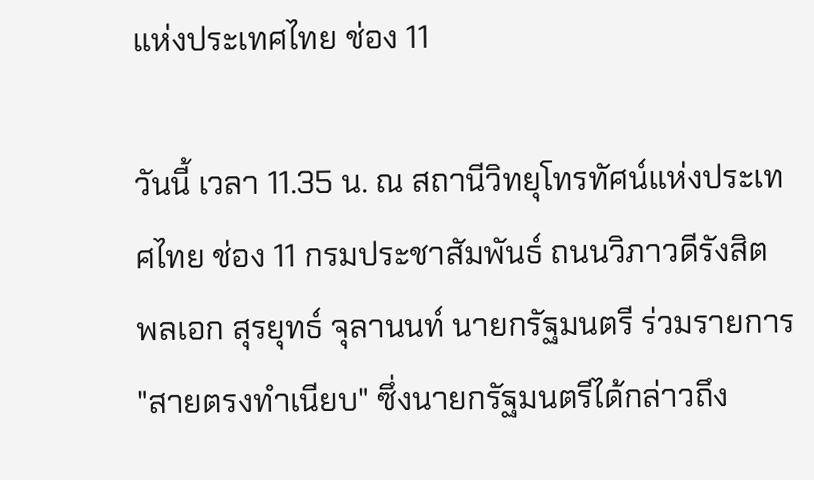แห่งประเทศไทย ช่อง 11

วันนี้ เวลา 11.35 น. ณ สถานีวิทยุโทรทัศน์แห่งประเทศไทย ช่อง 11 กรมประชาสัมพันธ์ ถนนวิภาวดีรังสิต พลเอก สุรยุทธ์ จุลานนท์ นายกรัฐมนตรี ร่วมรายการ "สายตรงทำเนียบ" ซึ่งนายกรัฐมนตรีได้กล่าวถึง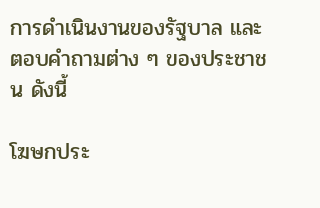การดำเนินงานของรัฐบาล และตอบคำถามต่าง ๆ ของประชาชน ดังนี้

โฆษกประ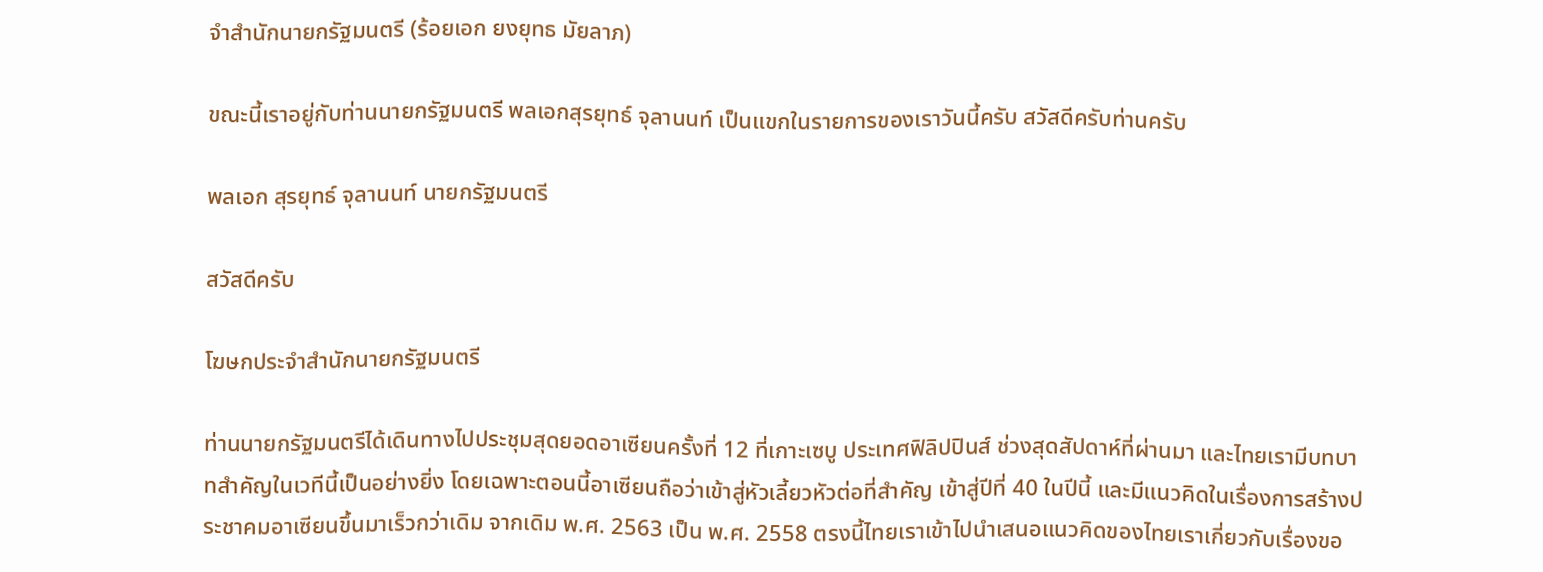จำสำนักนายกรัฐมนตรี (ร้อยเอก ยงยุทธ มัยลาภ)

ขณะนี้เราอยู่กับท่านนายกรัฐมนตรี พลเอกสุรยุทธ์ จุลานนท์ เป็นแขกในรายการของเราวันนี้ครับ สวัสดีครับท่านครับ

พลเอก สุรยุทธ์ จุลานนท์ นายกรัฐมนตรี

สวัสดีครับ

โฆษกประจำสำนักนายกรัฐมนตรี

ท่านนายกรัฐมนตรีได้เดินทางไปประชุมสุดยอดอาเซียนครั้งที่ 12 ที่เกาะเซบู ประเทศฟิลิปปินส์ ช่วงสุดสัปดาห์ที่ผ่านมา และไทยเรามีบทบาทสำคัญในเวทีนี้เป็นอย่างยิ่ง โดยเฉพาะตอนนี้อาเซียนถือว่าเข้าสู่หัวเลี้ยวหัวต่อที่สำคัญ เข้าสู่ปีที่ 40 ในปีนี้ และมีแนวคิดในเรื่องการสร้างประชาคมอาเซียนขึ้นมาเร็วกว่าเดิม จากเดิม พ.ศ. 2563 เป็น พ.ศ. 2558 ตรงนี้ไทยเราเข้าไปนำเสนอแนวคิดของไทยเราเกี่ยวกับเรื่องขอ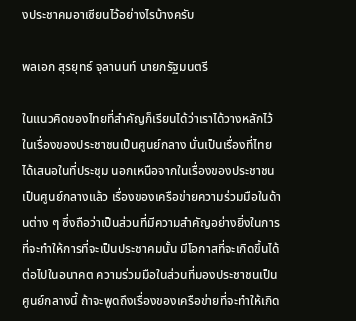งประชาคมอาเซียนไว้อย่างไรบ้างครับ

พลเอก สุรยุทธ์ จุลานนท์ นายกรัฐมนตรี

ในแนวคิดของไทยที่สำคัญก็เรียนได้ว่าเราได้วางหลักไว้ในเรื่องของประชาชนเป็นศูนย์กลาง นั่นเป็นเรื่องที่ไทยได้เสนอในที่ประชุม นอกเหนือจากในเรื่องของประชาชนเป็นศูนย์กลางแล้ว เรื่องของเครือข่ายความร่วมมือในด้านต่าง ๆ ซึ่งถือว่าเป็นส่วนที่มีความสำคัญอย่างยิ่งในการที่จะทำให้การที่จะเป็นประชาคมนั้น มีโอกาสที่จะเกิดขึ้นได้ต่อไปในอนาคต ความร่วมมือในส่วนที่มองประชาชนเป็นศูนย์กลางนี้ ถ้าจะพูดถึงเรื่องของเครือข่ายที่จะทำให้เกิด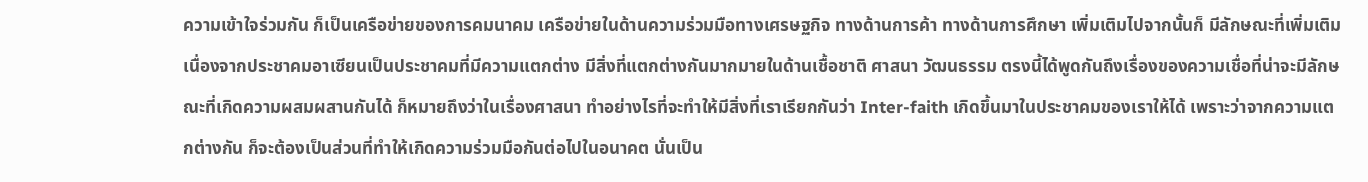ความเข้าใจร่วมกัน ก็เป็นเครือข่ายของการคมนาคม เครือข่ายในด้านความร่วมมือทางเศรษฐกิจ ทางด้านการค้า ทางด้านการศึกษา เพิ่มเติมไปจากนั้นก็ มีลักษณะที่เพิ่มเติมเนื่องจากประชาคมอาเซียนเป็นประชาคมที่มีความแตกต่าง มีสิ่งที่แตกต่างกันมากมายในด้านเชื้อชาติ ศาสนา วัฒนธรรม ตรงนี้ได้พูดกันถึงเรื่องของความเชื่อที่น่าจะมีลักษณะที่เกิดความผสมผสานกันได้ ก็หมายถึงว่าในเรื่องศาสนา ทำอย่างไรที่จะทำให้มีสิ่งที่เราเรียกกันว่า Inter-faith เกิดขึ้นมาในประชาคมของเราให้ได้ เพราะว่าจากความแตกต่างกัน ก็จะต้องเป็นส่วนที่ทำให้เกิดความร่วมมือกันต่อไปในอนาคต นั่นเป็น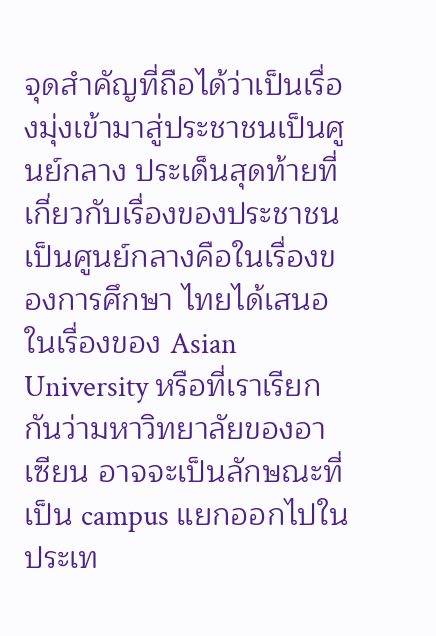จุดสำคัญที่ถือได้ว่าเป็นเรื่องมุ่งเข้ามาสู่ประชาชนเป็นศูนย์กลาง ประเด็นสุดท้ายที่เกี่ยวกับเรื่องของประชาชนเป็นศูนย์กลางคือในเรื่องของการศึกษา ไทยได้เสนอในเรื่องของ Asian University หรือที่เราเรียกกันว่ามหาวิทยาลัยของอาเซียน อาจจะเป็นลักษณะที่เป็น campus แยกออกไปในประเท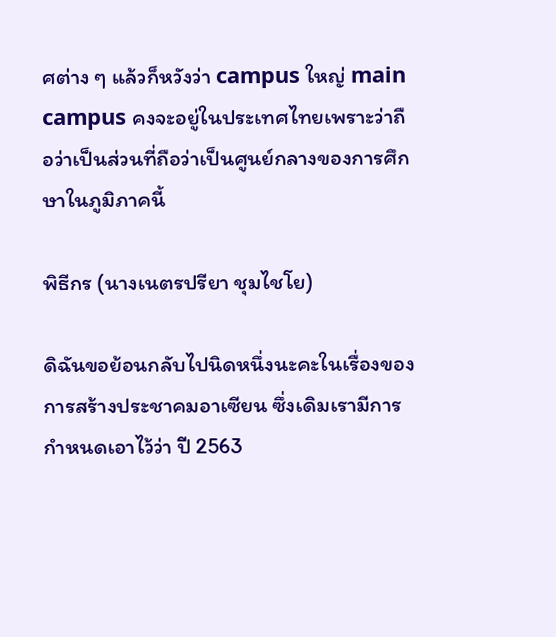ศต่าง ๆ แล้วก็หวังว่า campus ใหญ่ main campus คงจะอยู่ในประเทศไทยเพราะว่าถือว่าเป็นส่วนที่ถือว่าเป็นศูนย์กลางของการศึกษาในภูมิภาคนี้

พิธีกร (นางเนตรปรียา ชุมไชโย)

ดิฉันขอย้อนกลับไปนิดหนึ่งนะคะในเรื่องของการสร้างประชาคมอาเซียน ซึ่งเดิมเรามีการกำหนดเอาไว้ว่า ปี 2563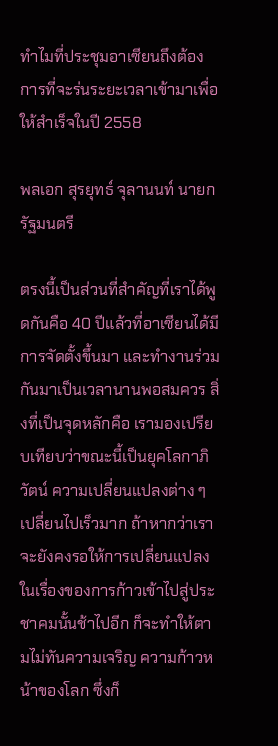ทำไมที่ประชุมอาเซียนถึงต้องการที่จะร่นระยะเวลาเข้ามาเพื่อให้สำเร็จในปี 2558

พลเอก สุรยุทธ์ จุลานนท์ นายกรัฐมนตรี

ตรงนี้เป็นส่วนที่สำคัญที่เราได้พูดกันคือ 40 ปีแล้วที่อาเซียนได้มีการจัดตั้งขึ้นมา และทำงานร่วมกันมาเป็นเวลานานพอสมควร สิ่งที่เป็นจุดหลักคือ เรามองเปรียบเทียบว่าขณะนี้เป็นยุคโลกาภิวัตน์ ความเปลี่ยนแปลงต่าง ๆ เปลี่ยนไปเร็วมาก ถ้าหากว่าเราจะยังคงรอให้การเปลี่ยนแปลงในเรื่องของการก้าวเข้าไปสู่ประชาคมนั้นช้าไปอีก ก็จะทำให้ตามไม่ทันความเจริญ ความก้าวหน้าของโลก ซึ่งก็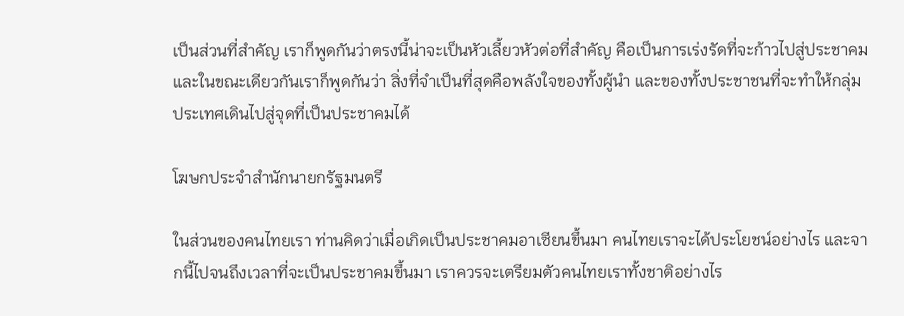เป็นส่วนที่สำคัญ เราก็พูดกันว่าตรงนี้น่าจะเป็นหัวเลี้ยวหัวต่อที่สำคัญ คือเป็นการเร่งรัดที่จะก้าวไปสู่ประชาคม และในขณะเดียวกันเราก็พูดกันว่า สิ่งที่จำเป็นที่สุดคือพลังใจของทั้งผู้นำ และของทั้งประชาชนที่จะทำให้กลุ่มประเทศเดินไปสู่จุดที่เป็นประชาคมได้

โฆษกประจำสำนักนายกรัฐมนตรี

ในส่วนของคนไทยเรา ท่านคิดว่าเมื่อเกิดเป็นประชาคมอาเซียนขึ้นมา คนไทยเราจะได้ประโยชน์อย่างไร และจากนี้ไปจนถึงเวลาที่จะเป็นประชาคมขึ้นมา เราควรจะเตรียมตัวคนไทยเราทั้งชาติอย่างไร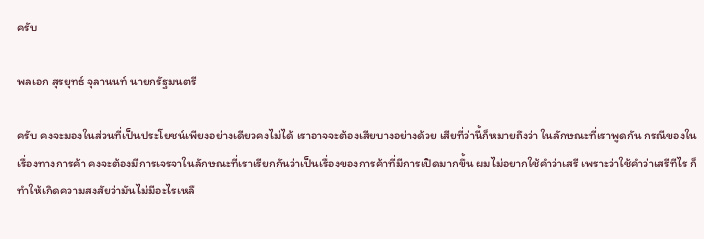ครับ

พลเอก สุรยุทธ์ จุลานนท์ นายกรัฐมนตรี

ครับ คงจะมองในส่วนที่เป็นประโยชน์เพียงอย่างเดียวคงไม่ได้ เราอาจจะต้องเสียบางอย่างด้วย เสียที่ว่านี้ก็หมายถึงว่า ในลักษณะที่เราพูดกัน กรณีของในเรื่องทางการค้า คงจะต้องมีการเจรจาในลักษณะที่เราเรียกกันว่าเป็นเรื่องของการค้าที่มีการเปิดมากขึ้น ผมไม่อยากใช้คำว่าเสรี เพราะว่าใช้คำว่าเสรีทีไร ก็ทำให้เกิดความสงสัยว่ามันไม่มีอะไรเหลื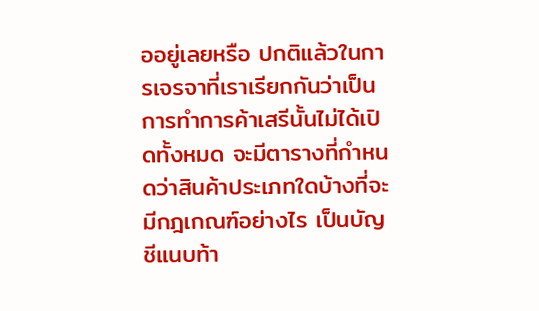ออยู่เลยหรือ ปกติแล้วในการเจรจาที่เราเรียกกันว่าเป็นการทำการค้าเสรีนั้นไม่ได้เปิดทั้งหมด จะมีตารางที่กำหนดว่าสินค้าประเภทใดบ้างที่จะมีกฎเกณฑ์อย่างไร เป็นบัญชีแนบท้า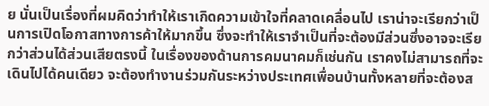ย นั่นเป็นเรื่องที่ผมคิดว่าทำให้เราเกิดความเข้าใจที่คลาดเคลื่อนไป เราน่าจะเรียกว่าเป็นการเปิดโอกาสทางการค้าให้มากขึ้น ซึ่งจะทำให้เราจำเป็นที่จะต้องมีส่วนซึ่งอาจจะเรียกว่าส่วนได้ส่วนเสียตรงนี้ ในเรื่องของด้านการคมนาคมก็เช่นกัน เราคงไม่สามารถที่จะเดินไปได้คนเดียว จะต้องทำงานร่วมกันระหว่างประเทศเพื่อนบ้านทั้งหลายที่จะต้องส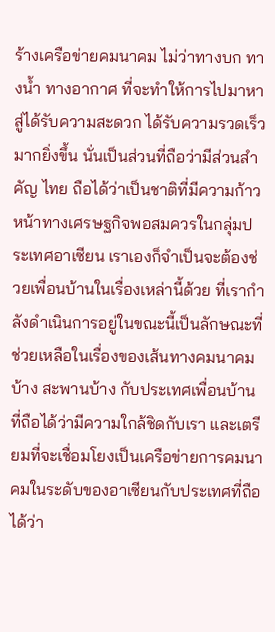ร้างเครือข่ายคมนาคม ไม่ว่าทางบก ทางน้ำ ทางอากาศ ที่จะทำให้การไปมาหาสู่ได้รับความสะดวก ได้รับความรวดเร็วมากยิ่งขึ้น นั่นเป็นส่วนที่ถือว่ามีส่วนสำคัญ ไทย ถือได้ว่าเป็นชาติที่มีความก้าวหน้าทางเศรษฐกิจพอสมควรในกลุ่มประเทศอาเซียน เราเองก็จำเป็นจะต้องช่วยเพื่อนบ้านในเรื่องเหล่านี้ด้วย ที่เรากำลังดำเนินการอยู่ในขณะนี้เป็นลักษณะที่ช่วยเหลือในเรื่องของเส้นทางคมนาคมบ้าง สะพานบ้าง กับประเทศเพื่อนบ้าน ที่ถือได้ว่ามีความใกล้ชิดกับเรา และเตรียมที่จะเชื่อมโยงเป็นเครือข่ายการคมนาคมในระดับของอาเซียนกับประเทศที่ถือได้ว่า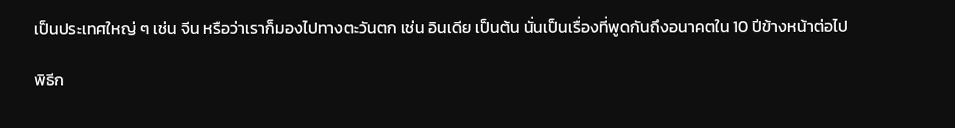เป็นประเทศใหญ่ ๆ เช่น จีน หรือว่าเราก็มองไปทางตะวันตก เช่น อินเดีย เป็นต้น นั่นเป็นเรื่องที่พูดกันถึงอนาคตใน 10 ปีข้างหน้าต่อไป

พิธีก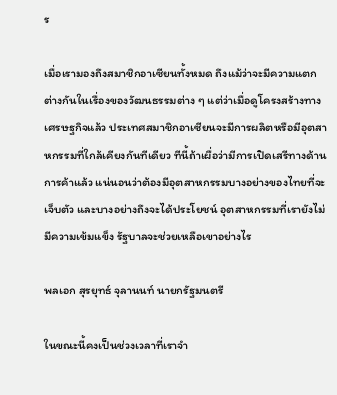ร

เมื่อเรามองถึงสมาชิกอาเซียนทั้งหมด ถึงแม้ว่าจะมีความแตกต่างกันในเรื่องของวัฒนธรรมต่าง ๆ แต่ว่าเมื่อดูโครงสร้างทางเศรษฐกิจแล้ว ประเทศสมาชิกอาเซียนจะมีการผลิตหรือมีอุตสาหกรรมที่ใกล้เคียงกันทีเดียว ทีนี้ถ้าเผื่อว่ามีการเปิดเสรีทางด้านการค้าแล้ว แน่นอนว่าต้องมีอุตสาหกรรมบางอย่างของไทยที่จะเจ็บตัว และบางอย่างถึงจะได้ประโยชน์ อุตสาหกรรมที่เรายังไม่มีความเข้มแข็ง รัฐบาลจะช่วยเหลือเขาอย่างไร

พลเอก สุรยุทธ์ จุลานนท์ นายกรัฐมนตรี

ในขณะนี้คงเป็นช่วงเวลาที่เราจำ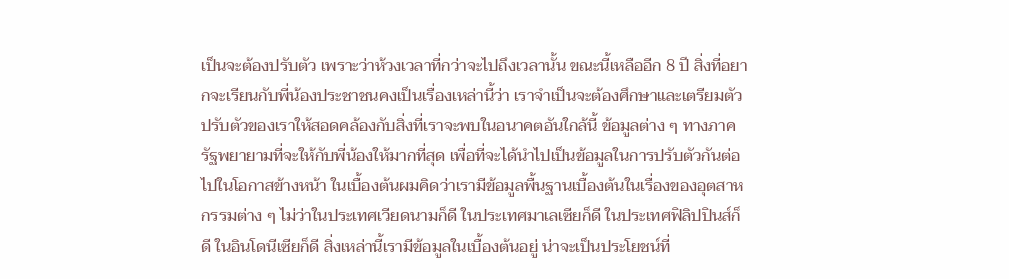เป็นจะต้องปรับตัว เพราะว่าห้วงเวลาที่กว่าจะไปถึงเวลานั้น ขณะนี้เหลืออีก 8 ปี สิ่งที่อยากจะเรียนกับพี่น้องประชาชนคงเป็นเรื่องเหล่านี้ว่า เราจำเป็นจะต้องศึกษาและเตรียมตัว ปรับตัวของเราให้สอดคล้องกับสิ่งที่เราจะพบในอนาคตอันใกล้นี้ ข้อมูลต่าง ๆ ทางภาครัฐพยายามที่จะให้กับพี่น้องให้มากที่สุด เพื่อที่จะได้นำไปเป็นข้อมูลในการปรับตัวกันต่อไปในโอกาสข้างหน้า ในเบื้องต้นผมคิดว่าเรามีข้อมูลพื้นฐานเบื้องต้นในเรื่องของอุตสาหกรรมต่าง ๆ ไม่ว่าในประเทศเวียดนามก็ดี ในประเทศมาเลเซียก็ดี ในประเทศฟิลิปปินส์ก็ดี ในอินโดนีเซียก็ดี สิ่งเหล่านี้เรามีข้อมูลในเบื้องต้นอยู่ น่าจะเป็นประโยชน์ที่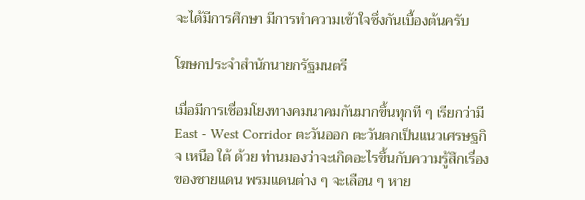จะได้มีการศึกษา มีการทำความเข้าใจซึ่งกันเบื้องต้นครับ

โฆษกประจำสำนักนายกรัฐมนตรี

เมื่อมีการเชื่อมโยงทางคมนาคมกันมากขึ้นทุกที ๆ เรียกว่ามี East - West Corridor ตะวันออก ตะวันตกเป็นแนวเศรษฐกิจ เหนือ ใต้ ด้วย ท่านมองว่าจะเกิดอะไรขึ้นกับความรู้สึกเรื่องของชายแดน พรมแดนต่าง ๆ จะเลือน ๆ หาย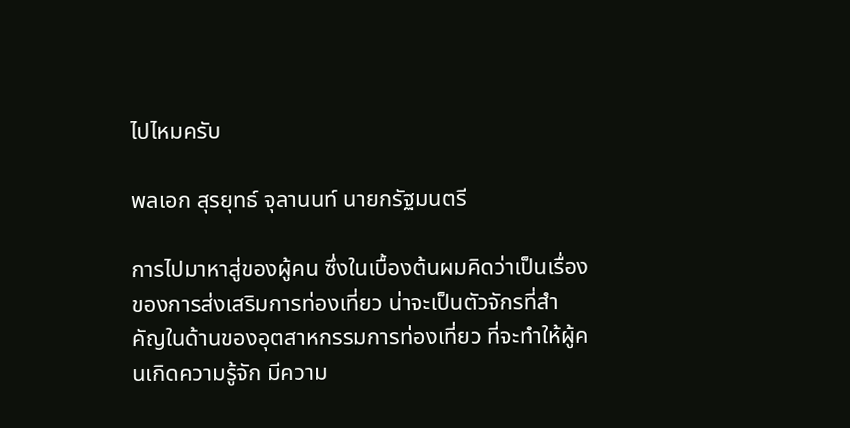ไปไหมครับ

พลเอก สุรยุทธ์ จุลานนท์ นายกรัฐมนตรี

การไปมาหาสู่ของผู้คน ซึ่งในเบื้องต้นผมคิดว่าเป็นเรื่องของการส่งเสริมการท่องเที่ยว น่าจะเป็นตัวจักรที่สำคัญในด้านของอุตสาหกรรมการท่องเที่ยว ที่จะทำให้ผู้คนเกิดความรู้จัก มีความ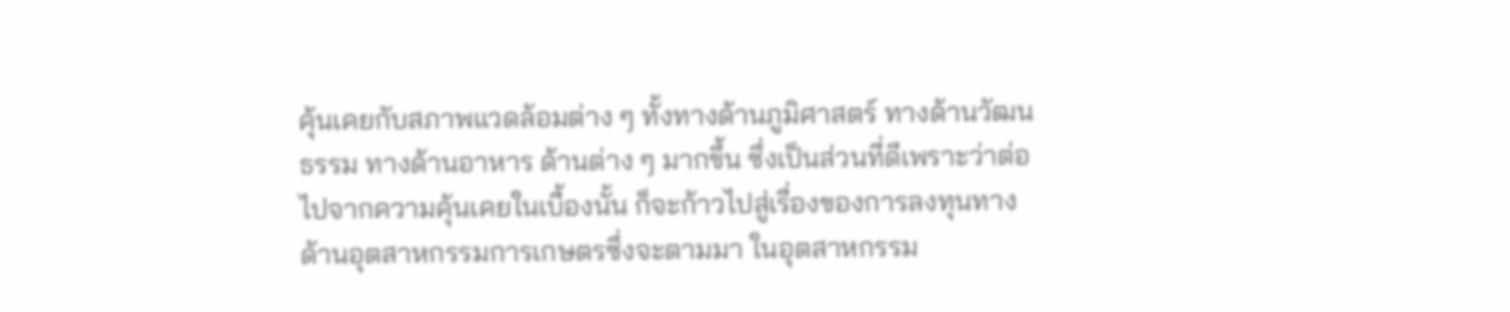คุ้นเคยกับสภาพแวดล้อมต่าง ๆ ทั้งทางด้านภูมิศาสตร์ ทางด้านวัฒนธรรม ทางด้านอาหาร ด้านต่าง ๆ มากขึ้น ซึ่งเป็นส่วนที่ดีเพราะว่าต่อไปจากความคุ้นเคยในเบื้องนั้น ก็จะก้าวไปสู่เรื่องของการลงทุนทางด้านอุตสาหกรรมการเกษตรซึ่งจะตามมา ในอุตสาหกรรม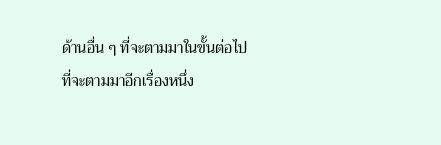ด้านอื่น ๆ ที่จะตามมาในขั้นต่อไป ที่จะตามมาอีกเรื่องหนึ่ง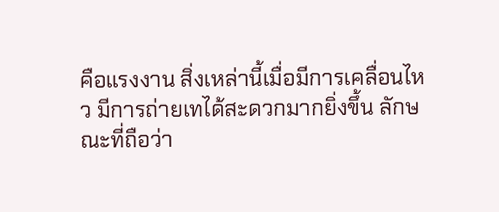คือแรงงาน สิ่งเหล่านี้เมื่อมีการเคลื่อนไหว มีการถ่ายเทได้สะดวกมากยิ่งขึ้น ลักษณะที่ถือว่า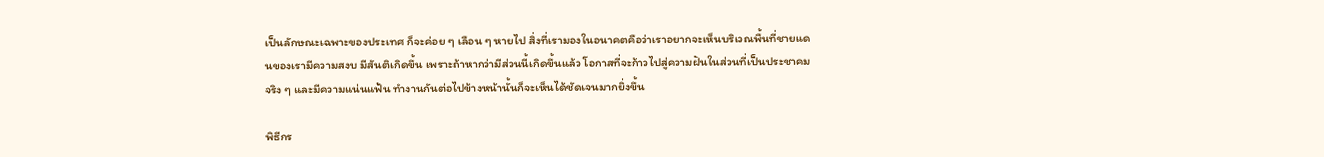เป็นลักษณะเฉพาะของประเทศ ก็จะค่อย ๆ เลือน ๆ หายไป สิ่งที่เรามองในอนาคตคือว่าเราอยากจะเห็นบริเวณพื้นที่ชายแดนของเรามีความสงบ มีสันติเกิดขึ้น เพราะถ้าหากว่ามีส่วนนี้เกิดขึ้นแล้ว โอกาสที่จะก้าวไปสู่ความฝันในส่วนที่เป็นประชาคมจริง ๆ และมีความแน่นแฟ้น ทำงานกันต่อไปข้างหน้านั้นก็จะเห็นได้ชัดเจนมากยิ่งขึ้น

พิธีกร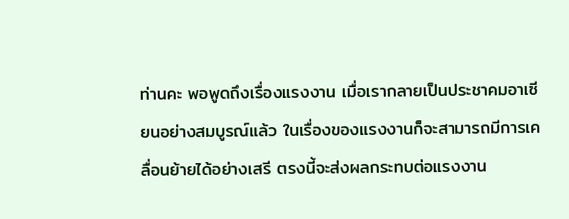ท่านคะ พอพูดถึงเรื่องแรงงาน เมื่อเรากลายเป็นประชาคมอาเซียนอย่างสมบูรณ์แล้ว ในเรื่องของแรงงานก็จะสามารถมีการเคลื่อนย้ายได้อย่างเสรี ตรงนี้จะส่งผลกระทบต่อแรงงาน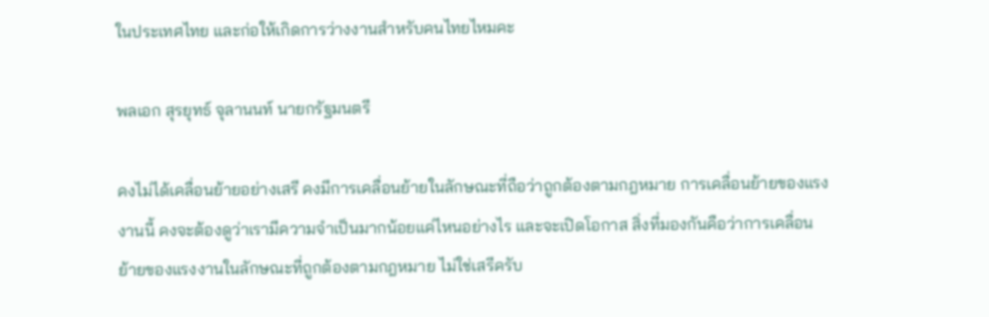ในประเทศไทย และก่อให้เกิดการว่างงานสำหรับคนไทยไหมคะ

พลเอก สุรยุทธ์ จุลานนท์ นายกรัฐมนตรี

คงไม่ได้เคลื่อนย้ายอย่างเสรี คงมีการเคลื่อนย้ายในลักษณะที่ถือว่าถูกต้องตามกฎหมาย การเคลื่อนย้ายของแรงงานนี้ คงจะต้องดูว่าเรามีความจำเป็นมากน้อยแค่ไหนอย่างไร และจะเปิดโอกาส สิ่งที่มองกันคือว่าการเคลื่อนย้ายของแรงงานในลักษณะที่ถูกต้องตามกฎหมาย ไม่ใช่เสรีครับ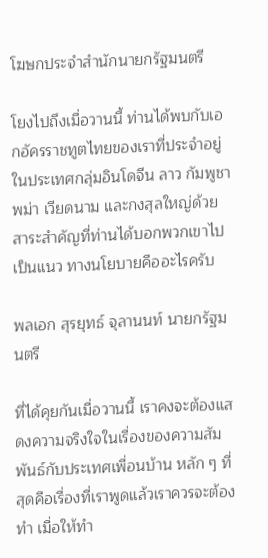โฆษกประจำสำนักนายกรัฐมนตรี

โยงไปถึงเมื่อวานนี้ ท่านได้พบกับเอกอัครราชทูตไทยของเราที่ประจำอยู่ในประเทศกลุ่มอินโดจีน ลาว กัมพูชา พม่า เวียดนาม และกงสุลใหญ่ด้วย สาระสำคัญที่ท่านได้บอกพวกเขาไปเป็นแนว ทางนโยบายคืออะไรครับ

พลเอก สุรยุทธ์ จุลานนท์ นายกรัฐมนตรี

ที่ได้คุยกันเมื่อวานนี้ เราคงจะต้องแสดงความจริงใจในเรื่องของความสัมพันธ์กับประเทศเพื่อนบ้าน หลัก ๆ ที่สุดคือเรื่องที่เราพูดแล้วเราควรจะต้องทำ เมื่อให้ทำ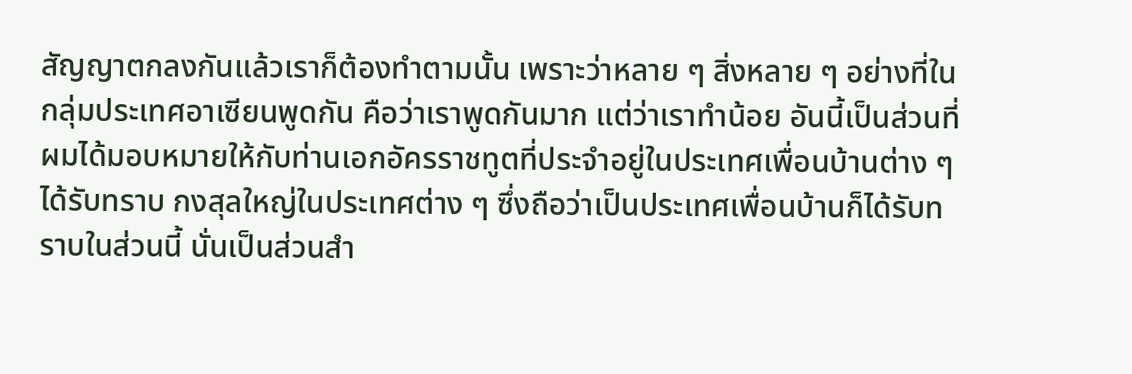สัญญาตกลงกันแล้วเราก็ต้องทำตามนั้น เพราะว่าหลาย ๆ สิ่งหลาย ๆ อย่างที่ในกลุ่มประเทศอาเซียนพูดกัน คือว่าเราพูดกันมาก แต่ว่าเราทำน้อย อันนี้เป็นส่วนที่ผมได้มอบหมายให้กับท่านเอกอัครราชทูตที่ประจำอยู่ในประเทศเพื่อนบ้านต่าง ๆ ได้รับทราบ กงสุลใหญ่ในประเทศต่าง ๆ ซึ่งถือว่าเป็นประเทศเพื่อนบ้านก็ได้รับทราบในส่วนนี้ นั่นเป็นส่วนสำ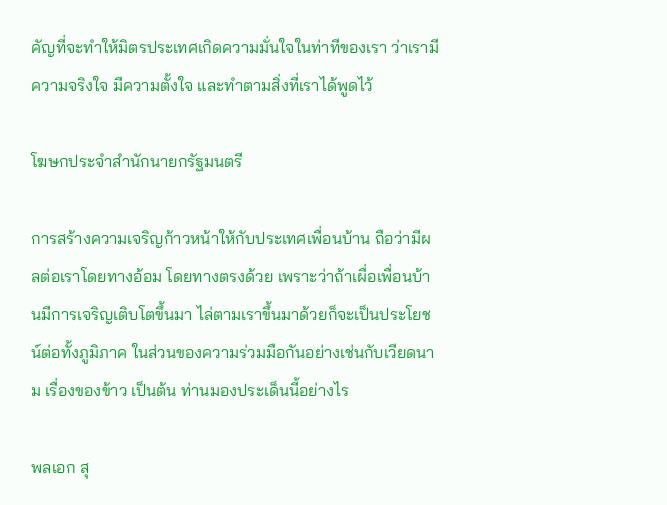คัญที่จะทำให้มิตรประเทศเกิดความมั่นใจในท่าทีของเรา ว่าเรามีความจริงใจ มีความตั้งใจ และทำตามสิ่งที่เราได้พูดไว้

โฆษกประจำสำนักนายกรัฐมนตรี

การสร้างความเจริญก้าวหน้าให้กับประเทศเพื่อนบ้าน ถือว่ามีผลต่อเราโดยทางอ้อม โดยทางตรงด้วย เพราะว่าถ้าเผื่อเพื่อนบ้านมีการเจริญเติบโตขึ้นมา ไล่ตามเราขึ้นมาด้วยก็จะเป็นประโยชน์ต่อทั้งภูมิภาค ในส่วนของความร่วมมือกันอย่างเช่นกับเวียดนาม เรื่องของข้าว เป็นต้น ท่านมองประเด็นนี้อย่างไร

พลเอก สุ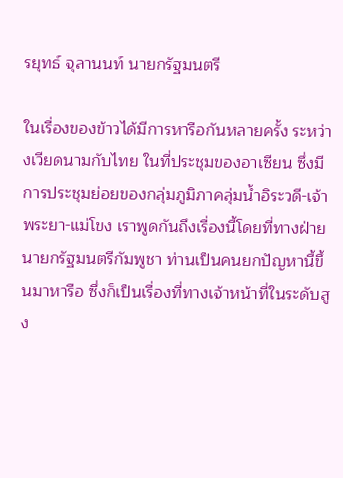รยุทธ์ จุลานนท์ นายกรัฐมนตรี

ในเรื่องของข้าวได้มีการหารือกันหลายครั้ง ระหว่างเวียดนามกับไทย ในที่ประชุมของอาเซียน ซึ่งมีการประชุมย่อยของกลุ่มภูมิภาคลุ่มน้ำอิระวดี-เจ้าพระยา-แม่โขง เราพูดกันถึงเรื่องนี้โดยที่ทางฝ่ายนายกรัฐมนตรีกัมพูชา ท่านเป็นคนยกปัญหานี้ขึ้นมาหารือ ซึ่งก็เป็นเรื่องที่ทางเจ้าหน้าที่ในระดับสูง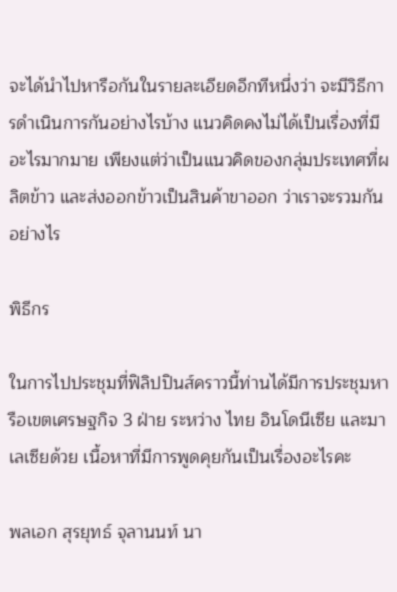จะได้นำไปหารือกันในรายละเอียดอีกทีหนึ่งว่า จะมีวิธีการดำเนินการกันอย่างไรบ้าง แนวคิดคงไม่ได้เป็นเรื่องที่มีอะไรมากมาย เพียงแต่ว่าเป็นแนวคิดของกลุ่มประเทศที่ผลิตข้าว และส่งออกข้าวเป็นสินค้าขาออก ว่าเราจะรวมกันอย่างไร

พิธีกร

ในการไปประชุมที่ฟิลิปปินส์คราวนี้ท่านได้มีการประชุมหารือเขตเศรษฐกิจ 3 ฝ่าย ระหว่าง ไทย อินโดนีเซีย และมาเลเซียด้วย เนื้อหาที่มีการพูดคุยกันเป็นเรื่องอะไรคะ

พลเอก สุรยุทธ์ จุลานนท์ นา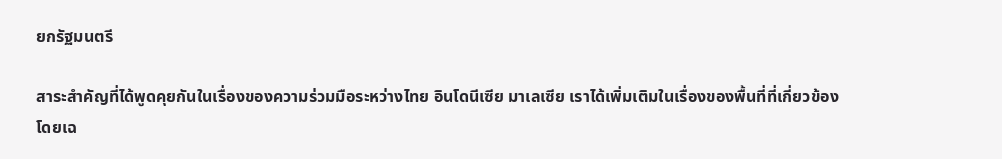ยกรัฐมนตรี

สาระสำคัญที่ได้พูดคุยกันในเรื่องของความร่วมมือระหว่างไทย อินโดนีเซีย มาเลเซีย เราได้เพิ่มเติมในเรื่องของพื้นที่ที่เกี่ยวข้องโดยเฉ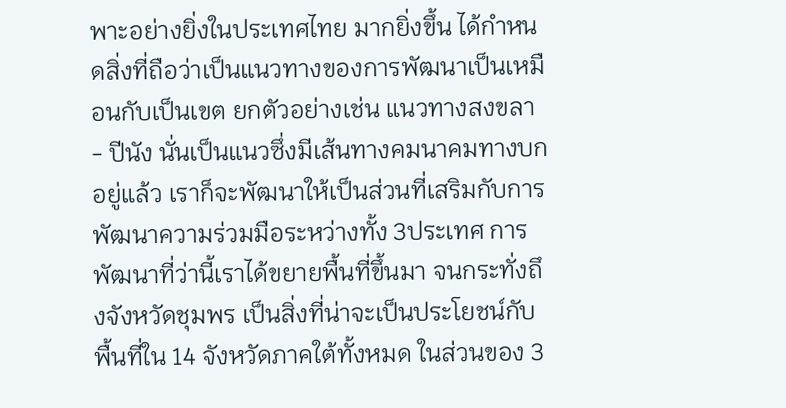พาะอย่างยิ่งในประเทศไทย มากยิ่งขึ้น ได้กำหนดสิ่งที่ถือว่าเป็นแนวทางของการพัฒนาเป็นเหมือนกับเป็นเขต ยกตัวอย่างเช่น แนวทางสงขลา - ปีนัง นั่นเป็นแนวซึ่งมีเส้นทางคมนาคมทางบกอยู่แล้ว เราก็จะพัฒนาให้เป็นส่วนที่เสริมกับการพัฒนาความร่วมมือระหว่างทั้ง 3ประเทศ การพัฒนาที่ว่านี้เราได้ขยายพื้นที่ขึ้นมา จนกระทั่งถึงจังหวัดชุมพร เป็นสิ่งที่น่าจะเป็นประโยชน์กับพื้นที่ใน 14 จังหวัดภาคใต้ทั้งหมด ในส่วนของ 3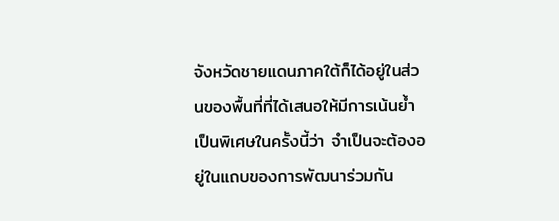จังหวัดชายแดนภาคใต้ก็ได้อยู่ในส่วนของพื้นที่ที่ได้เสนอให้มีการเน้นย้ำเป็นพิเศษในครั้งนี้ว่า จำเป็นจะต้องอยู่ในแถบของการพัฒนาร่วมกัน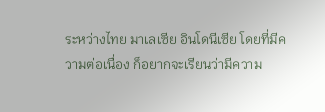ระหว่างไทย มาเลเซีย อินโดนีเซีย โดยที่มีความต่อเนื่อง ก็อยากจะเรียนว่ามีความ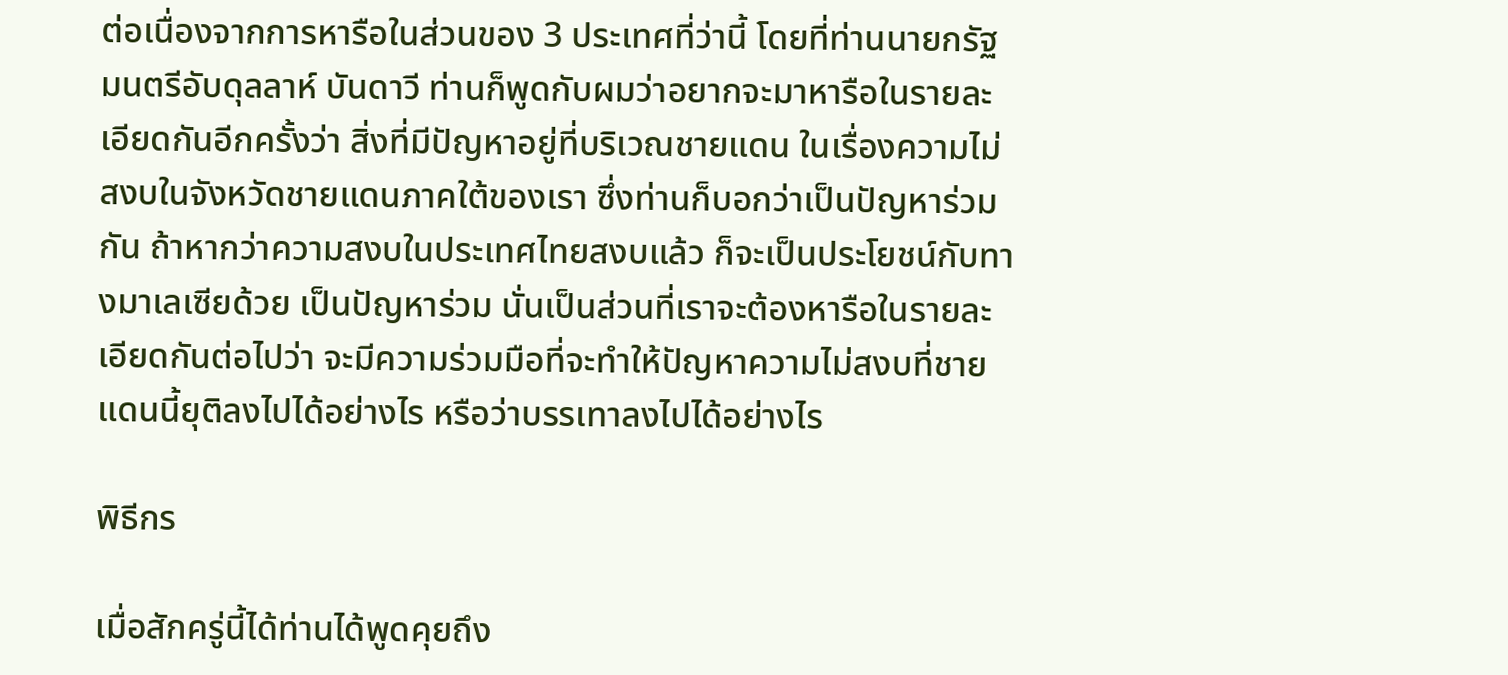ต่อเนื่องจากการหารือในส่วนของ 3 ประเทศที่ว่านี้ โดยที่ท่านนายกรัฐมนตรีอับดุลลาห์ บันดาวี ท่านก็พูดกับผมว่าอยากจะมาหารือในรายละเอียดกันอีกครั้งว่า สิ่งที่มีปัญหาอยู่ที่บริเวณชายแดน ในเรื่องความไม่สงบในจังหวัดชายแดนภาคใต้ของเรา ซึ่งท่านก็บอกว่าเป็นปัญหาร่วมกัน ถ้าหากว่าความสงบในประเทศไทยสงบแล้ว ก็จะเป็นประโยชน์กับทางมาเลเซียด้วย เป็นปัญหาร่วม นั่นเป็นส่วนที่เราจะต้องหารือในรายละเอียดกันต่อไปว่า จะมีความร่วมมือที่จะทำให้ปัญหาความไม่สงบที่ชายแดนนี้ยุติลงไปได้อย่างไร หรือว่าบรรเทาลงไปได้อย่างไร

พิธีกร

เมื่อสักครู่นี้ได้ท่านได้พูดคุยถึง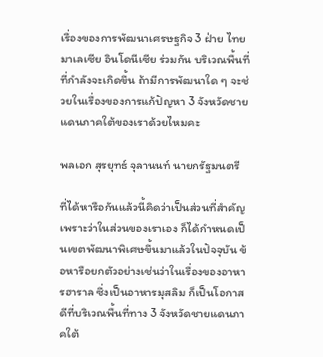เรื่องของการพัฒนาเศรษฐกิจ 3 ฝ่าย ไทย มาเลเซีย อินโดนีเซีย ร่วมกัน บริเวณพื้นที่ที่กำลังจะเกิดขึ้น ถ้ามีการพัฒนาใด ๆ จะช่วยในเรื่องของการแก้ปัญหา 3 จังหวัดชายแดนภาคใต้ของเราด้วยไหมคะ

พลเอก สุรยุทธ์ จุลานนท์ นายกรัฐมนตรี

ที่ได้หารือกันแล้วนี้คิดว่าเป็นส่วนที่สำคัญ เพราะว่าในส่วนของเราเอง ก็ได้กำหนดเป็นเขตพัฒนาพิเศษขึ้นมาแล้วในปัจจุบัน ข้อหารือยกตัวอย่างเช่นว่าในเรื่องของอาหารฮาราล ซึ่งเป็นอาหารมุสลิม ก็เป็นโอกาสดีที่บริเวณพื้นที่ทาง 3 จังหวัดชายแดนภาคใต้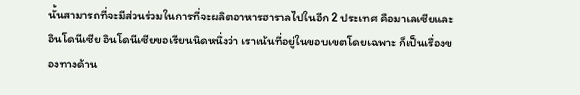นั้นสามารถที่จะมีส่วนร่วมในการที่จะผลิตอาหารฮาราลไปในอีก 2 ประเทศ คือมาเลเซียและอินโดนีเซีย อินโดนีเซียขอเรียนนิดหนึ่งว่า เราเน้นที่อยู่ในขอบเขตโดยเฉพาะ ก็เป็นเรื่องของทางด้าน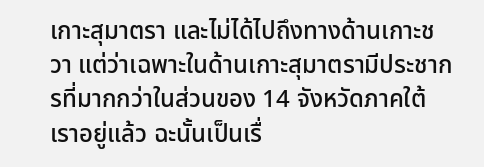เกาะสุมาตรา และไม่ได้ไปถึงทางด้านเกาะชวา แต่ว่าเฉพาะในด้านเกาะสุมาตรามีประชากรที่มากกว่าในส่วนของ 14 จังหวัดภาคใต้เราอยู่แล้ว ฉะนั้นเป็นเรื่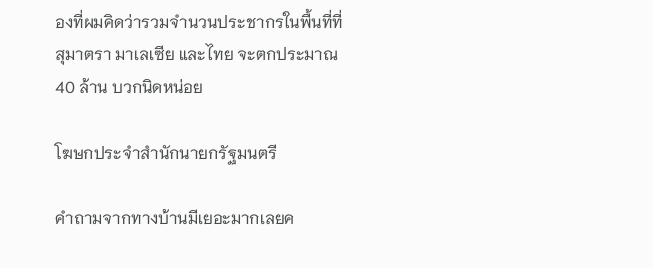องที่ผมคิดว่ารวมจำนวนประชากรในพื้นที่ที่สุมาตรา มาเลเซีย และไทย จะตกประมาณ 40 ล้าน บวกนิดหน่อย

โฆษกประจำสำนักนายกรัฐมนตรี

คำถามจากทางบ้านมีเยอะมากเลยค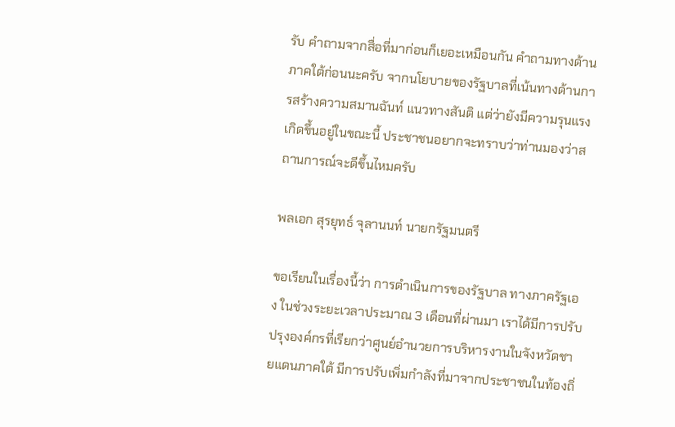รับ คำถามจากสื่อที่มาก่อนก็เยอะเหมือนกัน คำถามทางด้านภาคใต้ก่อนนะครับ จากนโยบายของรัฐบาลที่เน้นทางด้านการสร้างความสมานฉันท์ แนวทางสันติ แต่ว่ายังมีความรุนแรงเกิดขึ้นอยู่ในขณะนี้ ประชาชนอยากจะทราบว่าท่านมองว่าสถานการณ์จะดีขึ้นไหมครับ

พลเอก สุรยุทธ์ จุลานนท์ นายกรัฐมนตรี

ขอเรียนในเรื่องนี้ว่า การดำเนินการของรัฐบาล ทางภาครัฐเอง ในช่วงระยะเวลาประมาณ 3 เดือนที่ผ่านมา เราได้มีการปรับปรุงองค์กรที่เรียกว่าศูนย์อำนวยการบริหารงานในจังหวัดชายแดนภาคใต้ มีการปรับเพิ่มกำลังที่มาจากประชาชนในท้องถิ่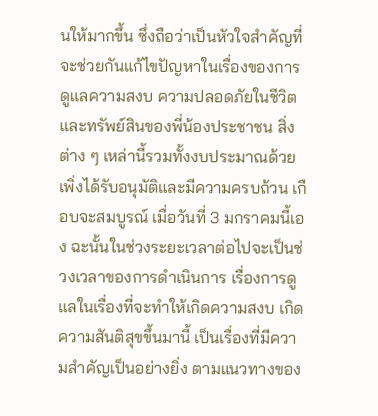นให้มากขึ้น ซึ่งถือว่าเป็นหัวใจสำคัญที่จะช่วยกันแก้ไขปัญหาในเรื่องของการดูแลความสงบ ความปลอดภัยในชีวิตและทรัพย์สินของพี่น้องประชาชน สิ่งต่าง ๆ เหล่านี้รวมทั้งงบประมาณด้วย เพิ่งได้รับอนุมัติและมีความครบถ้วน เกือบจะสมบูรณ์ เมื่อวันที่ 3 มกราคมนี้เอง ฉะนั้นในช่วงระยะเวลาต่อไปจะเป็นช่วงเวลาของการดำเนินการ เรื่องการดูแลในเรื่องที่จะทำให้เกิดความสงบ เกิดความสันติสุขขึ้นมานี้ เป็นเรื่องที่มีความสำคัญเป็นอย่างยิ่ง ตามแนวทางของ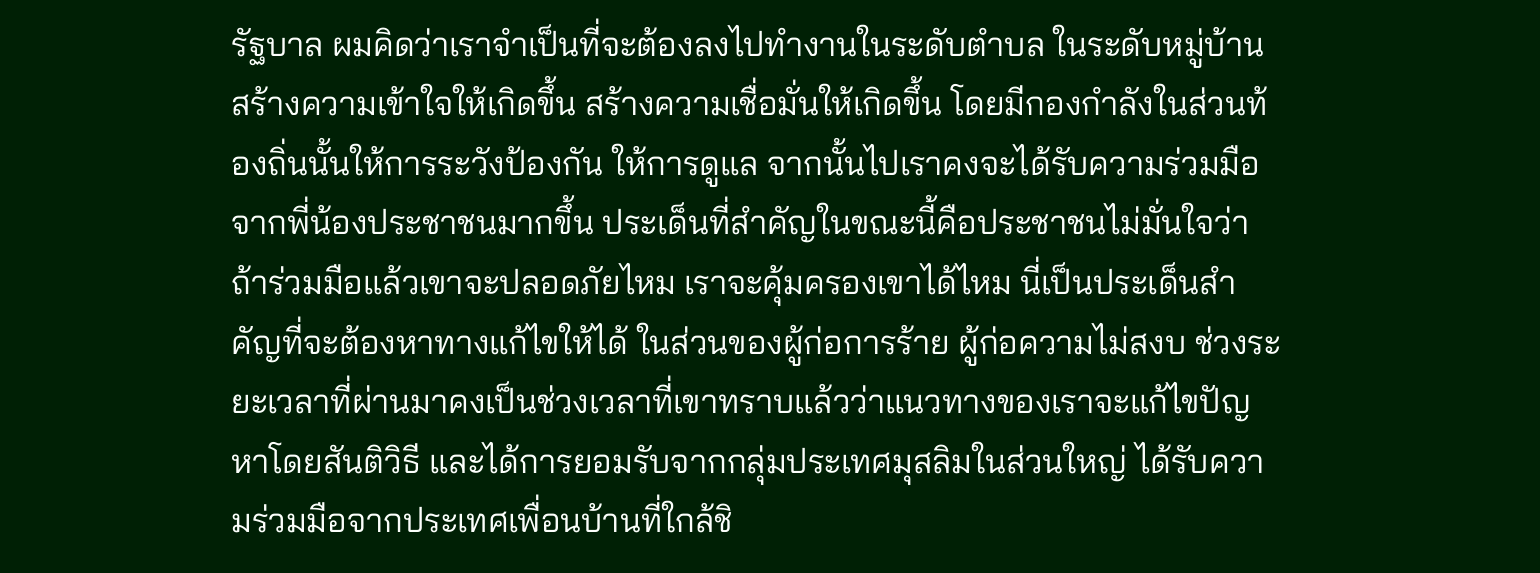รัฐบาล ผมคิดว่าเราจำเป็นที่จะต้องลงไปทำงานในระดับตำบล ในระดับหมู่บ้าน สร้างความเข้าใจให้เกิดขึ้น สร้างความเชื่อมั่นให้เกิดขึ้น โดยมีกองกำลังในส่วนท้องถิ่นนั้นให้การระวังป้องกัน ให้การดูแล จากนั้นไปเราคงจะได้รับความร่วมมือจากพี่น้องประชาชนมากขึ้น ประเด็นที่สำคัญในขณะนี้คือประชาชนไม่มั่นใจว่าถ้าร่วมมือแล้วเขาจะปลอดภัยไหม เราจะคุ้มครองเขาได้ไหม นี่เป็นประเด็นสำคัญที่จะต้องหาทางแก้ไขให้ได้ ในส่วนของผู้ก่อการร้าย ผู้ก่อความไม่สงบ ช่วงระยะเวลาที่ผ่านมาคงเป็นช่วงเวลาที่เขาทราบแล้วว่าแนวทางของเราจะแก้ไขปัญหาโดยสันติวิธี และได้การยอมรับจากกลุ่มประเทศมุสลิมในส่วนใหญ่ ได้รับความร่วมมือจากประเทศเพื่อนบ้านที่ใกล้ชิ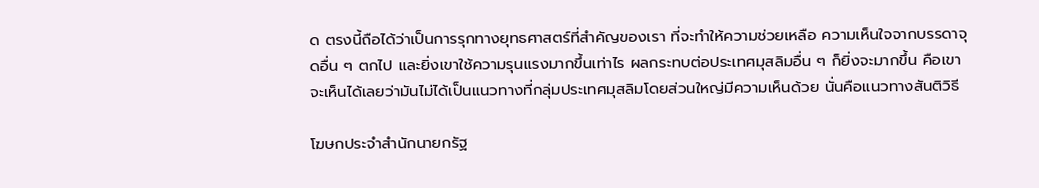ด ตรงนี้ถือได้ว่าเป็นการรุกทางยุทธศาสตร์ที่สำคัญของเรา ที่จะทำให้ความช่วยเหลือ ความเห็นใจจากบรรดาจุดอื่น ๆ ตกไป และยิ่งเขาใช้ความรุนแรงมากขึ้นเท่าไร ผลกระทบต่อประเทศมุสลิมอื่น ๆ ก็ยิ่งจะมากขึ้น คือเขาจะเห็นได้เลยว่ามันไม่ได้เป็นแนวทางที่กลุ่มประเทศมุสลิมโดยส่วนใหญ่มีความเห็นด้วย นั่นคือแนวทางสันติวิธี

โฆษกประจำสำนักนายกรัฐ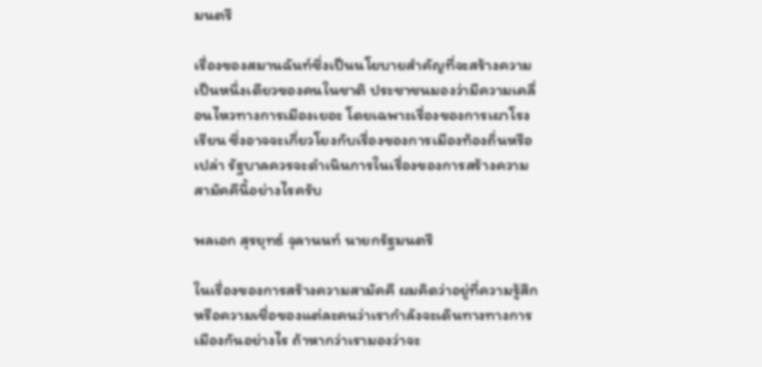มนตรี

เรื่องของสมานฉันท์ซึ่งเป็นนโยบายสำคัญที่จะสร้างความเป็นหนึ่งเดียวของคนในชาติ ประชาชนมองว่ามีความเคลื่อนไหวทางการเมืองเยอะ โดยเฉพาะเรื่องของการเผาโรงเรียน ซึ่งอาจจะเกี่ยวโยงกับเรื่องของการเมืองท้องถิ่นหรือเปล่า รัฐบาลควรจะดำเนินการในเรื่องของการสร้างความสามัคคีนี้อย่างไรครับ

พลเอก สุรยุทธ์ จุลานนท์ นายกรัฐมนตรี

ในเรื่องของการสร้างความสามัคคี ผมคิดว่าอยู่ที่ความรู้สึกหรือความเชื่อของแต่ละคนว่าเรากำลังจะเดินทางทางการเมืองกันอย่างไร ถ้าหากว่าเรามองว่าจะ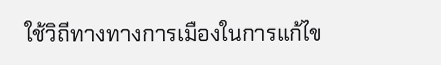ใช้วิถีทางทางการเมืองในการแก้ไข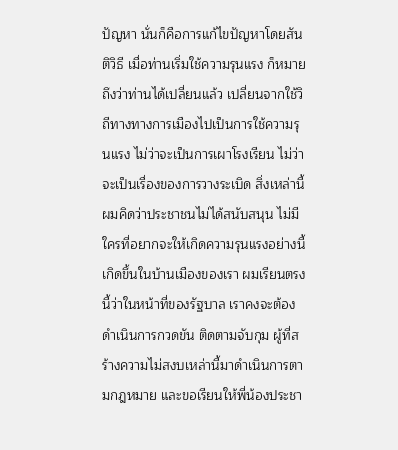ปัญหา นั่นก็คือการแก้ไขปัญหาโดยสันติวิธี เมื่อท่านเริ่มใช้ความรุนแรง ก็หมายถึงว่าท่านได้เปลี่ยนแล้ว เปลี่ยนจากใช้วิถีทางทางการเมืองไปเป็นการใช้ความรุนแรง ไม่ว่าจะเป็นการเผาโรงเรียน ไม่ว่าจะเป็นเรื่องของการวางระเบิด สิ่งเหล่านี้ผมคิดว่าประชาชนไม่ได้สนับสนุน ไม่มีใครที่อยากจะให้เกิดความรุนแรงอย่างนี้เกิดขึ้นในบ้านเมืองของเรา ผมเรียนตรงนี้ว่าในหน้าที่ของรัฐบาล เราคงจะต้องดำเนินการกวดขัน ติดตามจับกุม ผู้ที่สร้างความไม่สงบเหล่านี้มาดำเนินการตามกฎหมาย และขอเรียนให้พี่น้องประชา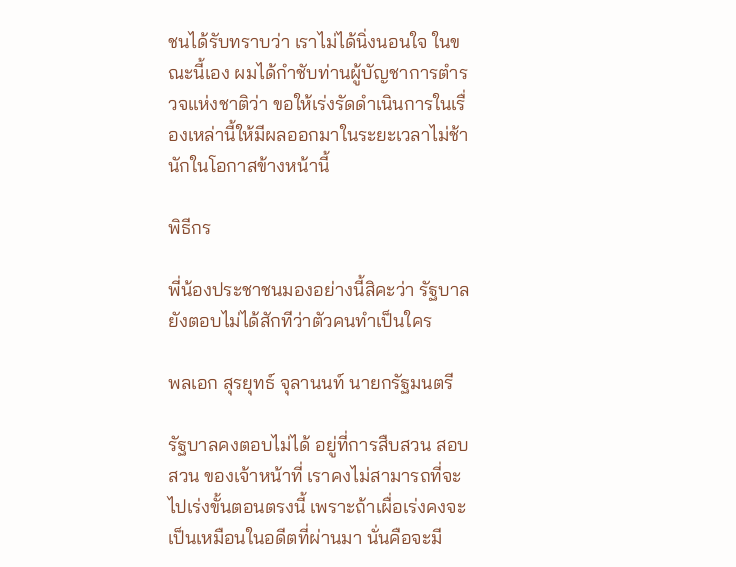ชนได้รับทราบว่า เราไม่ได้นิ่งนอนใจ ในขณะนี้เอง ผมได้กำชับท่านผู้บัญชาการตำรวจแห่งชาติว่า ขอให้เร่งรัดดำเนินการในเรื่องเหล่านี้ให้มีผลออกมาในระยะเวลาไม่ช้านักในโอกาสข้างหน้านี้

พิธีกร

พี่น้องประชาชนมองอย่างนี้สิคะว่า รัฐบาลยังตอบไม่ได้สักทีว่าตัวคนทำเป็นใคร

พลเอก สุรยุทธ์ จุลานนท์ นายกรัฐมนตรี

รัฐบาลคงตอบไม่ได้ อยู่ที่การสืบสวน สอบสวน ของเจ้าหน้าที่ เราคงไม่สามารถที่จะไปเร่งขั้นตอนตรงนี้ เพราะถ้าเผื่อเร่งคงจะเป็นเหมือนในอดีตที่ผ่านมา นั่นคือจะมี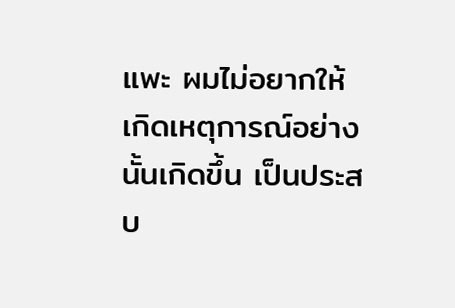แพะ ผมไม่อยากให้เกิดเหตุการณ์อย่างนั้นเกิดขึ้น เป็นประสบ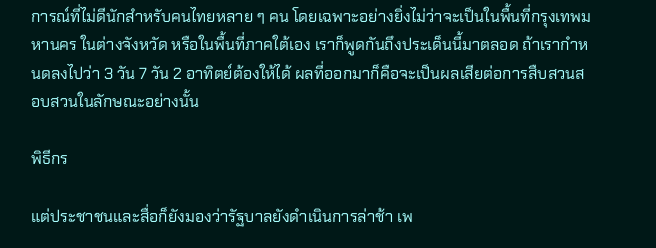การณ์ที่ไม่ดีนักสำหรับคนไทยหลาย ๆ คน โดยเฉพาะอย่างยิ่งไม่ว่าจะเป็นในพื้นที่กรุงเทพมหานคร ในต่างจังหวัด หรือในพื้นที่ภาคใต้เอง เราก็พูดกันถึงประเด็นนี้มาตลอด ถ้าเรากำหนดลงไปว่า 3 วัน 7 วัน 2 อาทิตย์ต้องให้ได้ ผลที่ออกมาก็คือจะเป็นผลเสียต่อการสืบสวนสอบสวนในลักษณะอย่างนั้น

พิธีกร

แต่ประชาชนและสื่อก็ยังมองว่ารัฐบาลยังดำเนินการล่าช้า เพ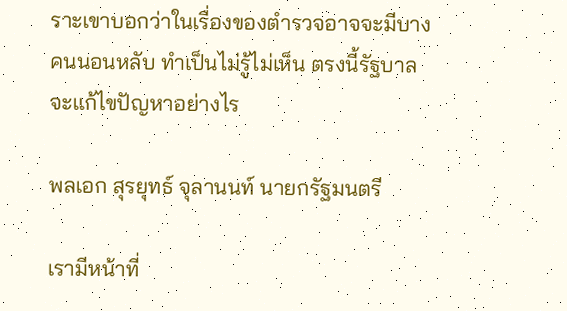ราะเขาบอกว่าในเรื่องของตำรวจอาจจะมีบางคนนอนหลับ ทำเป็นไม่รู้ไม่เห็น ตรงนี้รัฐบาลจะแก้ไขปัญหาอย่างไร

พลเอก สุรยุทธ์ จุลานนท์ นายกรัฐมนตรี

เรามีหน้าที่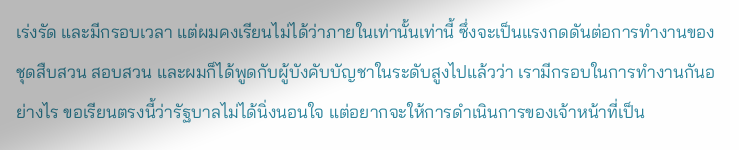เร่งรัด และมีกรอบเวลา แต่ผมคงเรียนไม่ได้ว่าภายในเท่านั้นเท่านี้ ซึ่งจะเป็นแรงกดดันต่อการทำงานของชุดสืบสวน สอบสวน และผมก็ได้พูดกับผู้บังคับบัญชาในระดับสูงไปแล้วว่า เรามีกรอบในการทำงานกันอย่างไร ขอเรียนตรงนี้ว่ารัฐบาลไม่ได้นิ่งนอนใจ แต่อยากจะให้การดำเนินการของเจ้าหน้าที่เป็น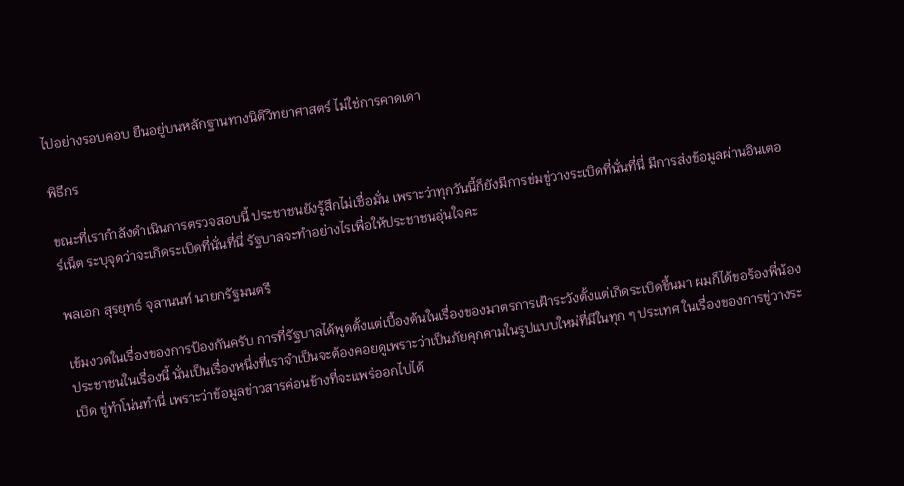ไปอย่างรอบคอบ ยืนอยู่บนหลักฐานทางนิติวิทยาศาสตร์ ไม่ใช่การคาดเดา

พิธีกร

ขณะที่เรากำลังดำเนินการตรวจสอบนี้ ประชาชนยังรู้สึกไม่เชื่อมั่น เพราะว่าทุกวันนี้ก็ยังมีการข่มขู่วางระเบิดที่นั่นที่นี่ มีการส่งข้อมูลผ่านอินเตอร์เน็ต ระบุจุดว่าจะเกิดระเบิดที่นั่นที่นี่ รัฐบาลจะทำอย่างไรเพื่อให้ประชาชนอุ่นใจคะ

พลเอก สุรยุทธ์ จุลานนท์ นายกรัฐมนตรี

เข้มงวดในเรื่องของการป้องกันครับ การที่รัฐบาลได้พูดตั้งแต่เบื้องต้นในเรื่องของมาตรการเฝ้าระวังตั้งแต่เกิดระเบิดขึ้นมา ผมก็ได้ขอร้องพี่น้องประชาชนในเรื่องนี้ นั่นเป็นเรื่องหนึ่งที่เราจำเป็นจะต้องคอยดูเพราะว่าเป็นภัยคุกคามในรูปแบบใหม่ที่มีในทุก ๆ ประเทศ ในเรื่องของการขู่วางระเบิด ขู่ทำโน่นทำนี่ เพราะว่าข้อมูลข่าวสารค่อนข้างที่จะแพร่ออกไปได้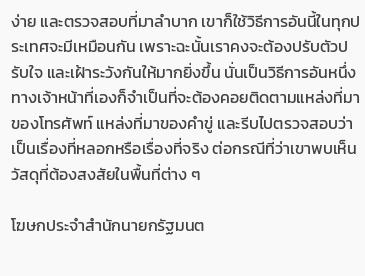ง่าย และตรวจสอบที่มาลำบาก เขาก็ใช้วิธีการอันนี้ในทุกประเทศจะมีเหมือนกัน เพราะฉะนั้นเราคงจะต้องปรับตัวปรับใจ และเฝ้าระวังกันให้มากยิ่งขึ้น นั่นเป็นวิธีการอันหนึ่ง ทางเจ้าหน้าที่เองก็จำเป็นที่จะต้องคอยติดตามแหล่งที่มาของโทรศัพท์ แหล่งที่มาของคำขู่ และรีบไปตรวจสอบว่าเป็นเรื่องที่หลอกหรือเรื่องที่จริง ต่อกรณีที่ว่าเขาพบเห็นวัสดุที่ต้องสงสัยในพื้นที่ต่าง ๆ

โฆษกประจำสำนักนายกรัฐมนต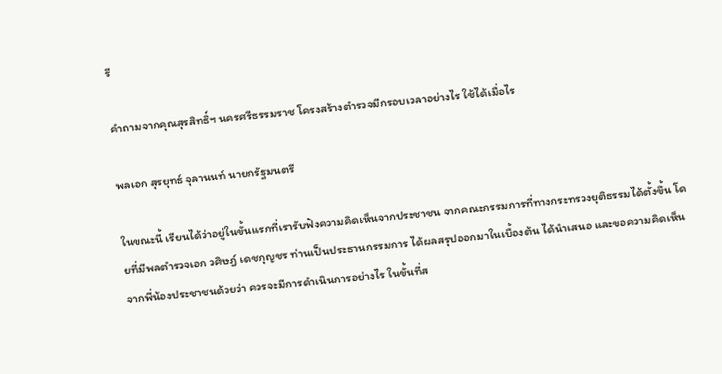รี

คำถามจากคุณสุรสิทธิ์ฯ นครศรีธรรมราช โครงสร้างตำรวจมีกรอบเวลาอย่างไร ใช้ได้เมื่อไร

พลเอก สุรยุทธ์ จุลานนท์ นายกรัฐมนตรี

ในขณะนี้ เรียนได้ว่าอยู่ในขั้นแรกที่เรารับฟังความคิดเห็นจากประชาชน จากคณะกรรมการที่ทางกระทรวงยุติธรรมได้ตั้งขึ้น โดยที่มีพลตำรวจเอก วศิษฎ์ เดชกุญชร ท่านเป็นประธานกรรมการ ได้ผลสรุปออกมาในเบื้องต้น ได้นำเสนอ และขอความคิดเห็นจากพี่น้องประชาชนด้วยว่า ควรจะมีการดำเนินการอย่างไร ในขั้นที่ส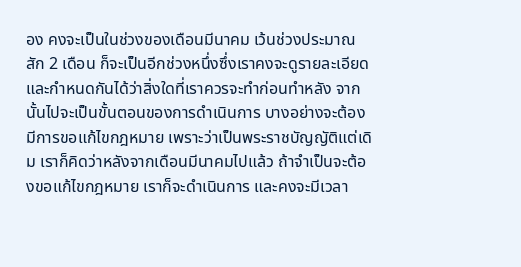อง คงจะเป็นในช่วงของเดือนมีนาคม เว้นช่วงประมาณสัก 2 เดือน ก็จะเป็นอีกช่วงหนึ่งซึ่งเราคงจะดูรายละเอียด และกำหนดกันได้ว่าสิ่งใดที่เราควรจะทำก่อนทำหลัง จากนั้นไปจะเป็นขั้นตอนของการดำเนินการ บางอย่างจะต้องมีการขอแก้ไขกฎหมาย เพราะว่าเป็นพระราชบัญญัติแต่เดิม เราก็คิดว่าหลังจากเดือนมีนาคมไปแล้ว ถ้าจำเป็นจะต้องขอแก้ไขกฎหมาย เราก็จะดำเนินการ และคงจะมีเวลา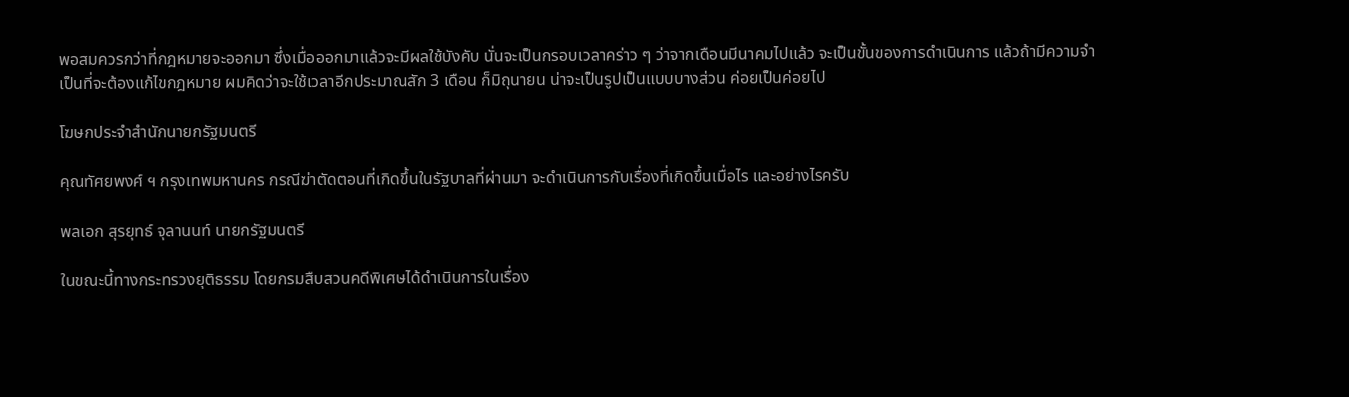พอสมควรกว่าที่กฎหมายจะออกมา ซึ่งเมื่อออกมาแล้วจะมีผลใช้บังคับ นั่นจะเป็นกรอบเวลาคร่าว ๆ ว่าจากเดือนมีนาคมไปแล้ว จะเป็นขั้นของการดำเนินการ แล้วถ้ามีความจำเป็นที่จะต้องแก้ไขกฎหมาย ผมคิดว่าจะใช้เวลาอีกประมาณสัก 3 เดือน ก็มิถุนายน น่าจะเป็นรูปเป็นแบบบางส่วน ค่อยเป็นค่อยไป

โฆษกประจำสำนักนายกรัฐมนตรี

คุณทัศยพงศ์ ฯ กรุงเทพมหานคร กรณีฆ่าตัดตอนที่เกิดขึ้นในรัฐบาลที่ผ่านมา จะดำเนินการกับเรื่องที่เกิดขึ้นเมื่อไร และอย่างไรครับ

พลเอก สุรยุทธ์ จุลานนท์ นายกรัฐมนตรี

ในขณะนี้ทางกระทรวงยุติธรรม โดยกรมสืบสวนคดีพิเศษได้ดำเนินการในเรื่อง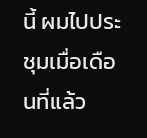นี้ ผมไปประชุมเมื่อเดือนที่แล้ว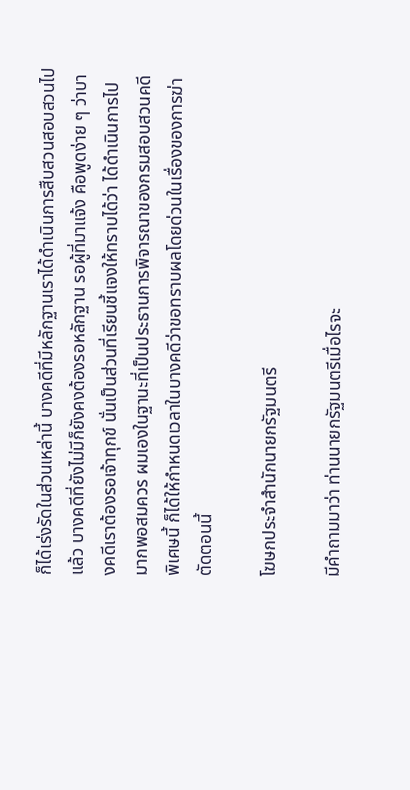ก็ได้เร่งรัดในส่วนเหล่านี้ บางคดีที่มีหลักฐานเราได้ดำเนินการสืบสวนสอบสวนไปแล้ว บางคดีที่ยังไม่มีก็ยังคงต้องรอหลักฐาน รอผู้ที่มาแจ้ง คือพูดง่าย ๆ ว่าบางคดีเราต้องรอเจ้าทุกข์ นั่นเป็นส่วนที่เรียนชี้แจงให้ทราบได้ว่า ได้ดำเนินการไปมากพอสมควร ผมเองในฐานะที่เป็นประธานการพิจารณาของกรมสอบสวนคดีพิเศษนี้ ก็ได้ให้กำหนดเวลาในบางคดีว่าขอทราบผลโดยด่วนในเรื่องของการฆ่าตัดตอนนี้

โฆษกประจำสำนักนายกรัฐมนตรี

มีคำถามมาว่า ท่านนายกรัฐมนตรีเมื่อไรจะ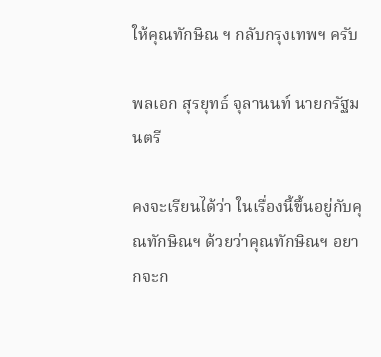ให้คุณทักษิณ ฯ กลับกรุงเทพฯ ครับ

พลเอก สุรยุทธ์ จุลานนท์ นายกรัฐมนตรี

คงจะเรียนได้ว่า ในเรื่องนี้ขึ้นอยู่กับคุณทักษิณฯ ด้วยว่าคุณทักษิณฯ อยากจะก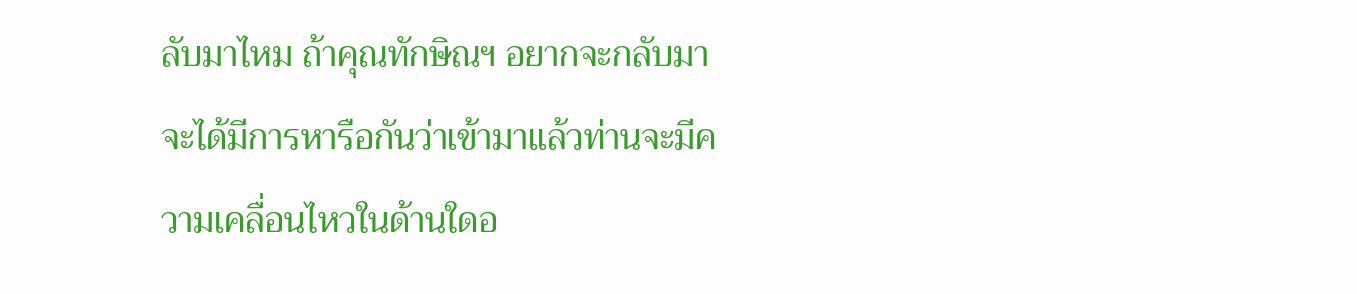ลับมาไหม ถ้าคุณทักษิณฯ อยากจะกลับมา จะได้มีการหารือกันว่าเข้ามาแล้วท่านจะมีความเคลื่อนไหวในด้านใดอ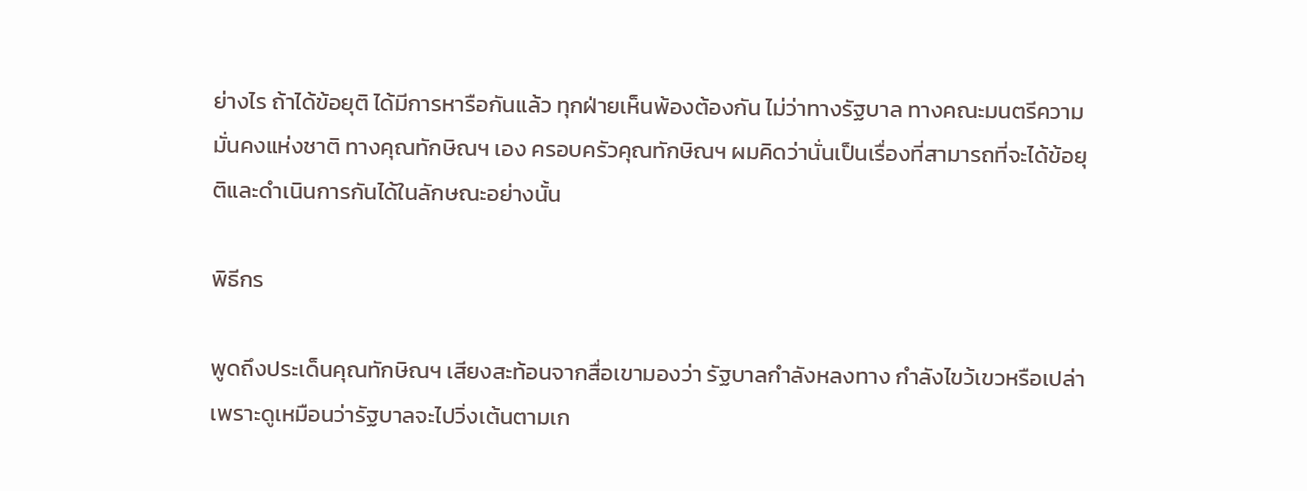ย่างไร ถ้าได้ข้อยุติ ได้มีการหารือกันแล้ว ทุกฝ่ายเห็นพ้องต้องกัน ไม่ว่าทางรัฐบาล ทางคณะมนตรีความมั่นคงแห่งชาติ ทางคุณทักษิณฯ เอง ครอบครัวคุณทักษิณฯ ผมคิดว่านั่นเป็นเรื่องที่สามารถที่จะได้ข้อยุติและดำเนินการกันได้ในลักษณะอย่างนั้น

พิธีกร

พูดถึงประเด็นคุณทักษิณฯ เสียงสะท้อนจากสื่อเขามองว่า รัฐบาลกำลังหลงทาง กำลังไขว้เขวหรือเปล่า เพราะดูเหมือนว่ารัฐบาลจะไปวิ่งเต้นตามเก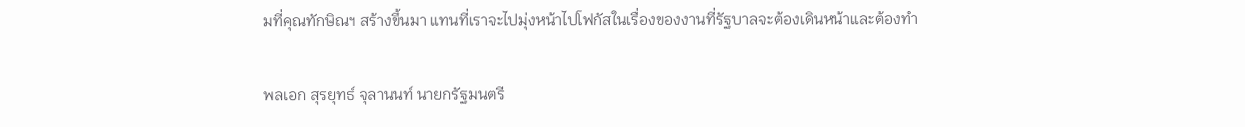มที่คุณทักษิณฯ สร้างขึ้นมา แทนที่เราจะไปมุ่งหน้าไปโฟกัสในเรื่องของงานที่รัฐบาลจะต้องเดินหน้าและต้องทำ

พลเอก สุรยุทธ์ จุลานนท์ นายกรัฐมนตรี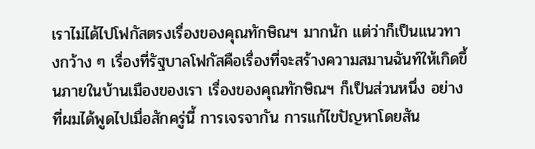เราไม่ได้ไปโฟกัสตรงเรื่องของคุณทักษิณฯ มากนัก แต่ว่าก็เป็นแนวทางกว้าง ๆ เรื่องที่รัฐบาลโฟกัสคือเรื่องที่จะสร้างความสมานฉันท์ให้เกิดขึ้นภายในบ้านเมืองของเรา เรื่องของคุณทักษิณฯ ก็เป็นส่วนหนึ่ง อย่างที่ผมได้พูดไปเมื่อสักครู่นี้ การเจรจากัน การแก้ไขปัญหาโดยสัน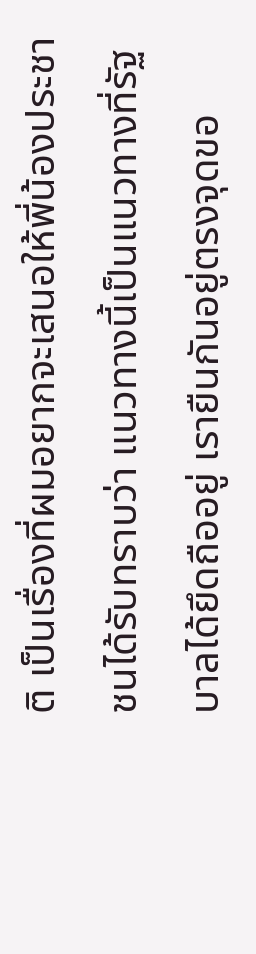ติ เป็นเรื่องที่ผมอยากจะเสนอให้พี่น้องประชาชนได้รับทราบว่า แนวทางนี้เป็นแนวทางที่รัฐบาลได้ยึดถืออยู่ เรายืนกันอยู่ตรงจุดขอ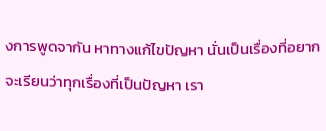งการพูดจากัน หาทางแก้ไขปัญหา นั่นเป็นเรื่องที่อยากจะเรียนว่าทุกเรื่องที่เป็นปัญหา เรา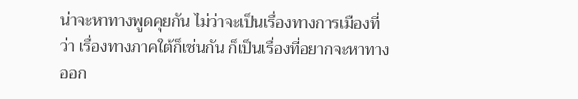น่าจะหาทางพูดคุยกัน ไม่ว่าจะเป็นเรื่องทางการเมืองที่ว่า เรื่องทางภาคใต้ก็เช่นกัน ก็เป็นเรื่องที่อยากจะหาทางออก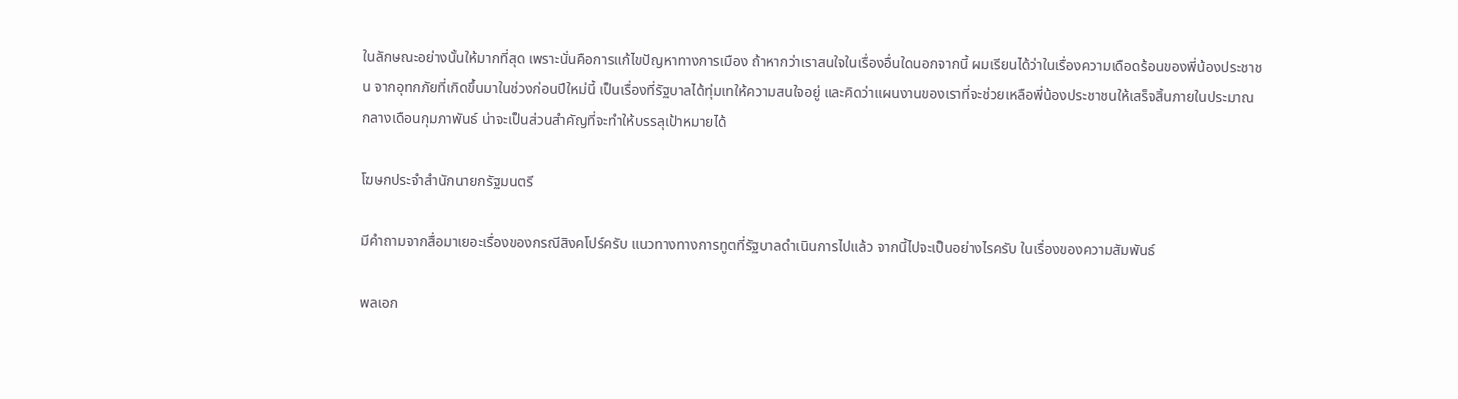ในลักษณะอย่างนั้นให้มากที่สุด เพราะนั่นคือการแก้ไขปัญหาทางการเมือง ถ้าหากว่าเราสนใจในเรื่องอื่นใดนอกจากนี้ ผมเรียนได้ว่าในเรื่องความเดือดร้อนของพี่น้องประชาชน จากอุทกภัยที่เกิดขึ้นมาในช่วงก่อนปีใหม่นี้ เป็นเรื่องที่รัฐบาลได้ทุ่มเทให้ความสนใจอยู่ และคิดว่าแผนงานของเราที่จะช่วยเหลือพี่น้องประชาชนให้เสร็จสิ้นภายในประมาณกลางเดือนกุมภาพันธ์ น่าจะเป็นส่วนสำคัญที่จะทำให้บรรลุเป้าหมายได้

โฆษกประจำสำนักนายกรัฐมนตรี

มีคำถามจากสื่อมาเยอะเรื่องของกรณีสิงคโปร์ครับ แนวทางทางการทูตที่รัฐบาลดำเนินการไปแล้ว จากนี้ไปจะเป็นอย่างไรครับ ในเรื่องของความสัมพันธ์

พลเอก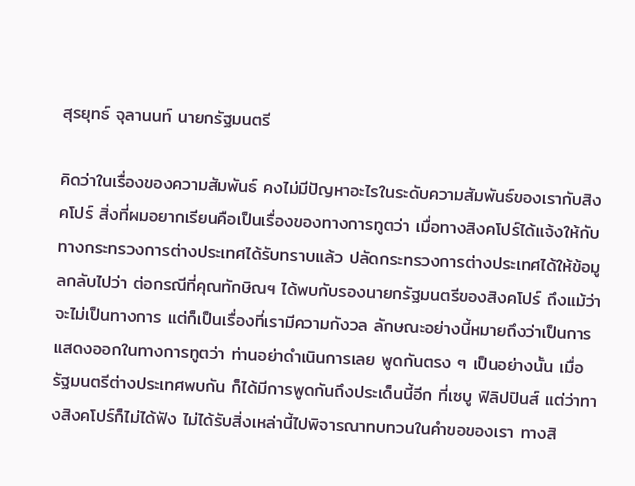สุรยุทธ์ จุลานนท์ นายกรัฐมนตรี

คิดว่าในเรื่องของความสัมพันธ์ คงไม่มีปัญหาอะไรในระดับความสัมพันธ์ของเรากับสิงคโปร์ สิ่งที่ผมอยากเรียนคือเป็นเรื่องของทางการทูตว่า เมื่อทางสิงคโปร์ได้แจ้งให้กับทางกระทรวงการต่างประเทศได้รับทราบแล้ว ปลัดกระทรวงการต่างประเทศได้ให้ข้อมูลกลับไปว่า ต่อกรณีที่คุณทักษิณฯ ได้พบกับรองนายกรัฐมนตรีของสิงคโปร์ ถึงแม้ว่าจะไม่เป็นทางการ แต่ก็เป็นเรื่องที่เรามีความกังวล ลักษณะอย่างนี้หมายถึงว่าเป็นการแสดงออกในทางการทูตว่า ท่านอย่าดำเนินการเลย พูดกันตรง ๆ เป็นอย่างนั้น เมื่อรัฐมนตรีต่างประเทศพบกัน ก็ได้มีการพูดกันถึงประเด็นนี้อีก ที่เซบู ฟิลิปปินส์ แต่ว่าทางสิงคโปร์ก็ไม่ได้ฟัง ไม่ได้รับสิ่งเหล่านี้ไปพิจารณาทบทวนในคำขอของเรา ทางสิ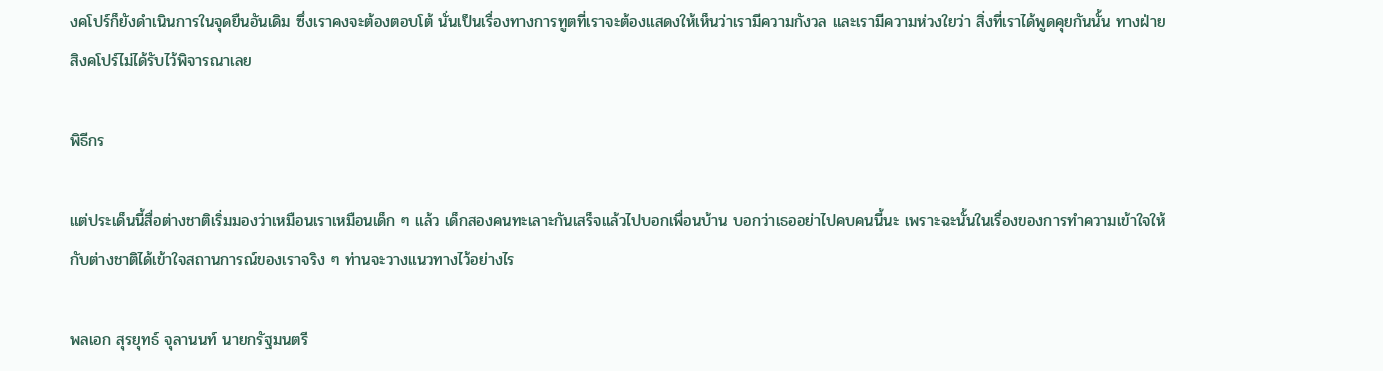งคโปร์ก็ยังดำเนินการในจุดยืนอันเดิม ซึ่งเราคงจะต้องตอบโต้ นั่นเป็นเรื่องทางการทูตที่เราจะต้องแสดงให้เห็นว่าเรามีความกังวล และเรามีความห่วงใยว่า สิ่งที่เราได้พูดคุยกันนั้น ทางฝ่ายสิงคโปร์ไม่ได้รับไว้พิจารณาเลย

พิธีกร

แต่ประเด็นนี้สื่อต่างชาติเริ่มมองว่าเหมือนเราเหมือนเด็ก ๆ แล้ว เด็กสองคนทะเลาะกันเสร็จแล้วไปบอกเพื่อนบ้าน บอกว่าเธออย่าไปคบคนนี้นะ เพราะฉะนั้นในเรื่องของการทำความเข้าใจให้กับต่างชาติได้เข้าใจสถานการณ์ของเราจริง ๆ ท่านจะวางแนวทางไว้อย่างไร

พลเอก สุรยุทธ์ จุลานนท์ นายกรัฐมนตรี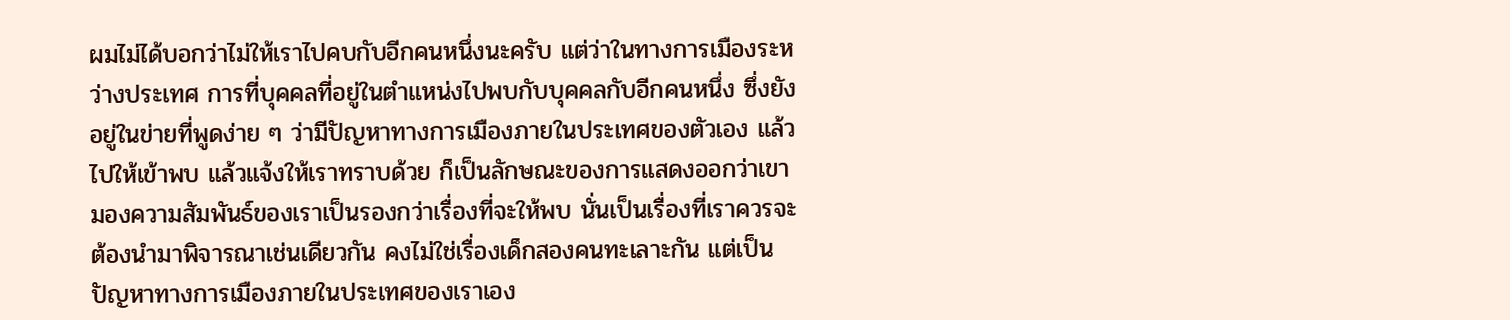ผมไม่ได้บอกว่าไม่ให้เราไปคบกับอีกคนหนึ่งนะครับ แต่ว่าในทางการเมืองระหว่างประเทศ การที่บุคคลที่อยู่ในตำแหน่งไปพบกับบุคคลกับอีกคนหนึ่ง ซึ่งยังอยู่ในข่ายที่พูดง่าย ๆ ว่ามีปัญหาทางการเมืองภายในประเทศของตัวเอง แล้วไปให้เข้าพบ แล้วแจ้งให้เราทราบด้วย ก็เป็นลักษณะของการแสดงออกว่าเขามองความสัมพันธ์ของเราเป็นรองกว่าเรื่องที่จะให้พบ นั่นเป็นเรื่องที่เราควรจะต้องนำมาพิจารณาเช่นเดียวกัน คงไม่ใช่เรื่องเด็กสองคนทะเลาะกัน แต่เป็นปัญหาทางการเมืองภายในประเทศของเราเอง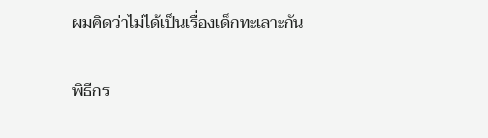ผมคิดว่าไม่ได้เป็นเรื่องเด็กทะเลาะกัน

พิธีกร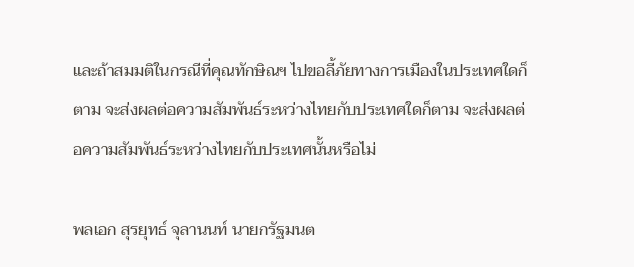และถ้าสมมติในกรณีที่คุณทักษิณฯ ไปขอลี้ภัยทางการเมืองในประเทศใดก็ตาม จะส่งผลต่อความสัมพันธ์ระหว่างไทยกับประเทศใดก็ตาม จะส่งผลต่อความสัมพันธ์ระหว่างไทยกับประเทศนั้นหรือไม่

พลเอก สุรยุทธ์ จุลานนท์ นายกรัฐมนต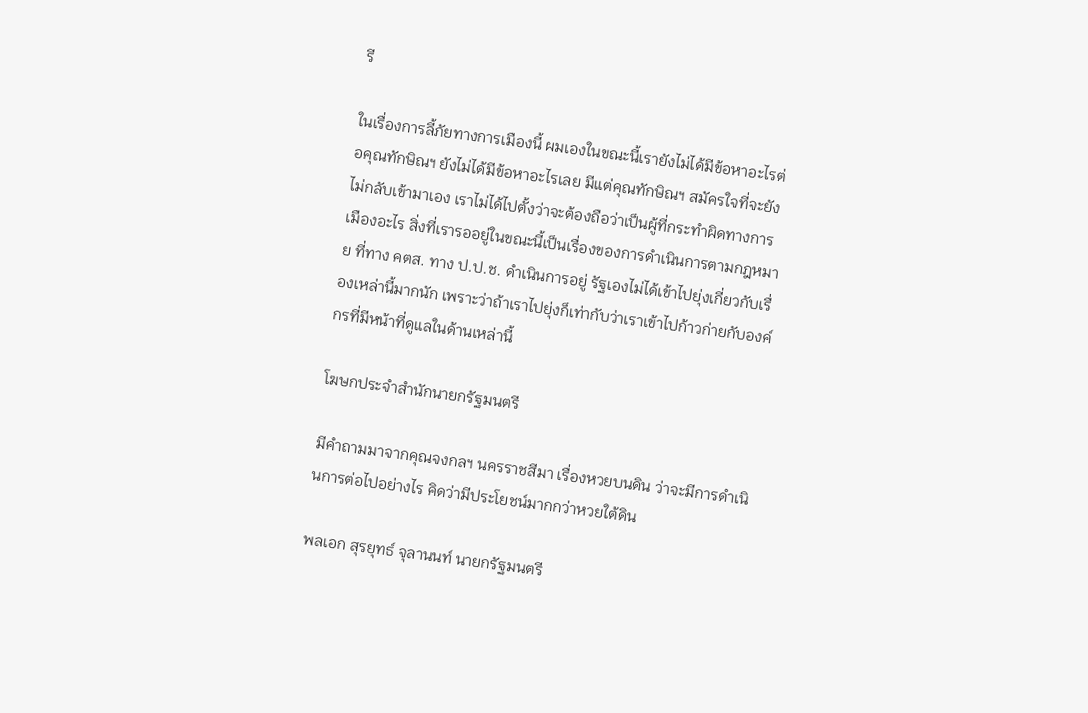รี

ในเรื่องการลี้ภัยทางการเมืองนี้ ผมเองในขณะนี้เรายังไม่ได้มีข้อหาอะไรต่อคุณทักษิณฯ ยังไม่ได้มีข้อหาอะไรเลย มีแต่คุณทักษิณฯ สมัครใจที่จะยังไม่กลับเข้ามาเอง เราไม่ได้ไปตั้งว่าจะต้องถือว่าเป็นผู้ที่กระทำผิดทางการเมืองอะไร สิ่งที่เรารออยู่ในขณะนี้เป็นเรื่องของการดำเนินการตามกฎหมาย ที่ทาง คตส. ทาง ป.ป.ช. ดำเนินการอยู่ รัฐเองไม่ได้เข้าไปยุ่งเกี่ยวกับเรื่องเหล่านี้มากนัก เพราะว่าถ้าเราไปยุ่งก็เท่ากับว่าเราเข้าไปก้าวก่ายกับองค์กรที่มีหน้าที่ดูแลในด้านเหล่านี้

โฆษกประจำสำนักนายกรัฐมนตรี

มีคำถามมาจากคุณจงกลฯ นครราชสีมา เรื่องหวยบนดิน ว่าจะมีการดำเนินการต่อไปอย่างไร คิดว่ามีประโยชน์มากกว่าหวยใต้ดิน

พลเอก สุรยุทธ์ จุลานนท์ นายกรัฐมนตรี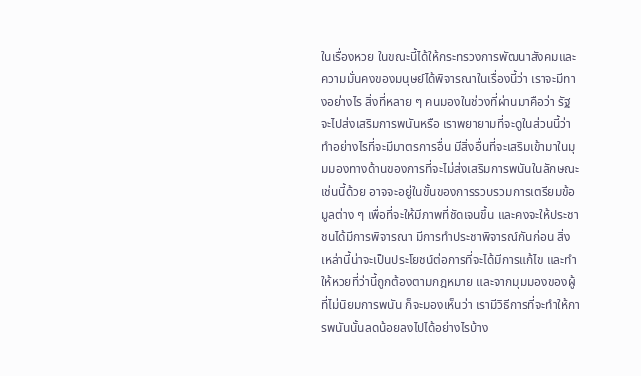ในเรื่องหวย ในขณะนี้ได้ให้กระทรวงการพัฒนาสังคมและความมั่นคงของมนุษย์ได้พิจารณาในเรื่องนี้ว่า เราจะมีทางอย่างไร สิ่งที่หลาย ๆ คนมองในช่วงที่ผ่านมาคือว่า รัฐจะไปส่งเสริมการพนันหรือ เราพยายามที่จะดูในส่วนนี้ว่า ทำอย่างไรที่จะมีมาตรการอื่น มีสิ่งอื่นที่จะเสริมเข้ามาในมุมมองทางด้านของการที่จะไม่ส่งเสริมการพนันในลักษณะเช่นนี้ด้วย อาจจะอยู่ในขั้นของการรวบรวมการเตรียมข้อมูลต่าง ๆ เพื่อที่จะให้มีภาพที่ชัดเจนขึ้น และคงจะให้ประชาชนได้มีการพิจารณา มีการทำประชาพิจารณ์กันก่อน สิ่งเหล่านี้น่าจะเป็นประโยชน์ต่อการที่จะได้มีการแก้ไข และทำให้หวยที่ว่านี้ถูกต้องตามกฎหมาย และจากมุมมองของผู้ที่ไม่นิยมการพนัน ก็จะมองเห็นว่า เรามีวิธีการที่จะทำให้การพนันนั้นลดน้อยลงไปได้อย่างไรบ้าง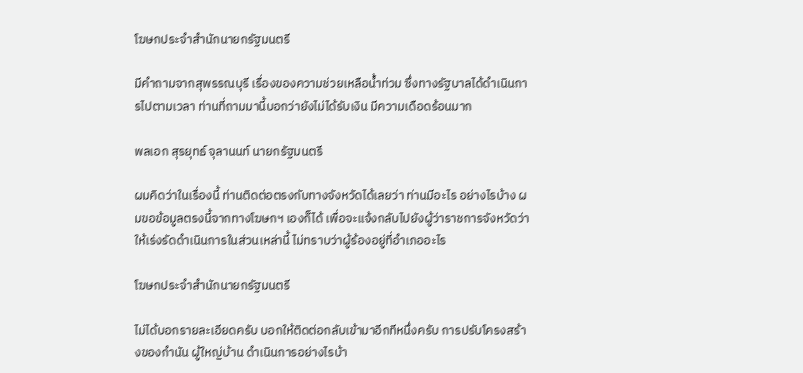โฆษกประจำสำนักนายกรัฐมนตรี

มีคำถามจากสุพรรณบุรี เรื่องของความช่วยเหลือน้ำท่วม ซึ่งทางรัฐบาลได้ดำเนินการไปตามเวลา ท่านที่ถามมานี้บอกว่ายังไม่ได้รับเงิน มีความเดือดร้อนมาก

พลเอก สุรยุทธ์ จุลานนท์ นายกรัฐมนตรี

ผมคิดว่าในเรื่องนี้ ท่านติดต่อตรงกับทางจังหวัดได้เลยว่า ท่านมีอะไร อย่างไรบ้าง ผมขอข้อมูลตรงนี้จากทางโฆษกฯ เองก็ได้ เพื่อจะแจ้งกลับไปยังผู้ว่าราชการจังหวัดว่าให้เร่งรัดดำเนินการในส่วนเหล่านี้ ไม่ทราบว่าผู้ร้องอยู่ที่อำเภออะไร

โฆษกประจำสำนักนายกรัฐมนตรี

ไม่ได้บอกรายละเอียดครับ บอกให้ติดต่อกลับเข้ามาอีกทีหนึ่งครับ การปรับโครงสร้างของกำนัน ผู้ใหญ่บ้าน ดำเนินการอย่างไรบ้า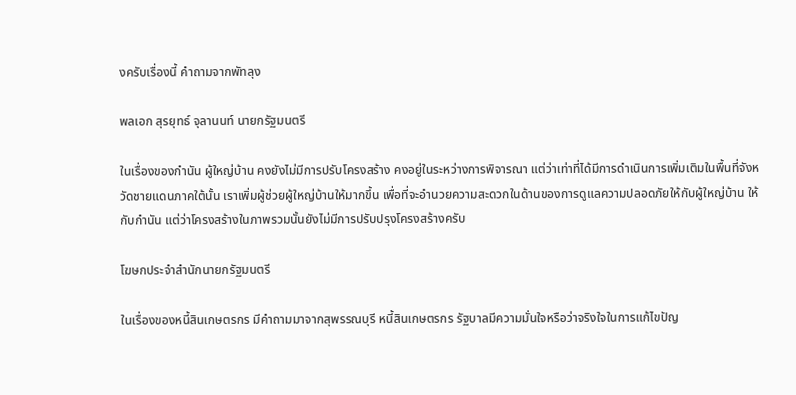งครับเรื่องนี้ คำถามจากพัทลุง

พลเอก สุรยุทธ์ จุลานนท์ นายกรัฐมนตรี

ในเรื่องของกำนัน ผู้ใหญ่บ้าน คงยังไม่มีการปรับโครงสร้าง คงอยู่ในระหว่างการพิจารณา แต่ว่าเท่าที่ได้มีการดำเนินการเพิ่มเติมในพื้นที่จังหวัดชายแดนภาคใต้นั้น เราเพิ่มผู้ช่วยผู้ใหญ่บ้านให้มากขึ้น เพื่อที่จะอำนวยความสะดวกในด้านของการดูแลความปลอดภัยให้กับผู้ใหญ่บ้าน ให้กับกำนัน แต่ว่าโครงสร้างในภาพรวมนั้นยังไม่มีการปรับปรุงโครงสร้างครับ

โฆษกประจำสำนักนายกรัฐมนตรี

ในเรื่องของหนี้สินเกษตรกร มีคำถามมาจากสุพรรณบุรี หนี้สินเกษตรกร รัฐบาลมีความมั่นใจหรือว่าจริงใจในการแก้ไขปัญ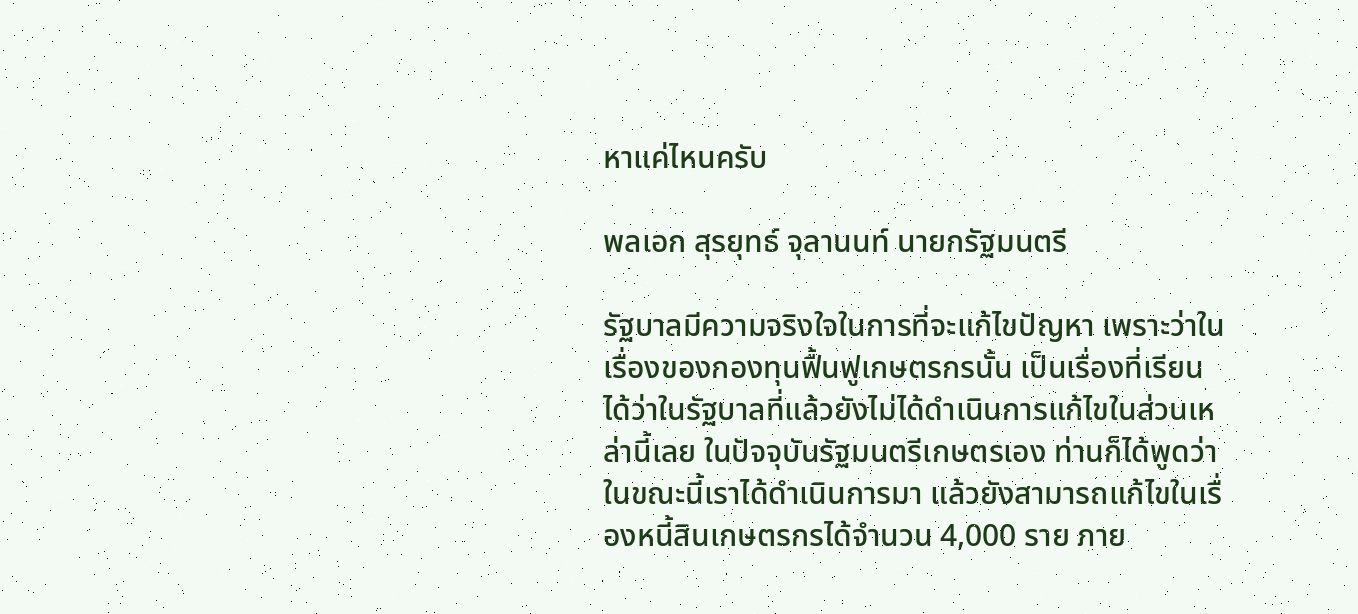หาแค่ไหนครับ

พลเอก สุรยุทธ์ จุลานนท์ นายกรัฐมนตรี

รัฐบาลมีความจริงใจในการที่จะแก้ไขปัญหา เพราะว่าในเรื่องของกองทุนฟื้นฟูเกษตรกรนั้น เป็นเรื่องที่เรียนได้ว่าในรัฐบาลที่แล้วยังไม่ได้ดำเนินการแก้ไขในส่วนเหล่านี้เลย ในปัจจุบันรัฐมนตรีเกษตรเอง ท่านก็ได้พูดว่าในขณะนี้เราได้ดำเนินการมา แล้วยังสามารถแก้ไขในเรื่องหนี้สินเกษตรกรได้จำนวน 4,000 ราย ภาย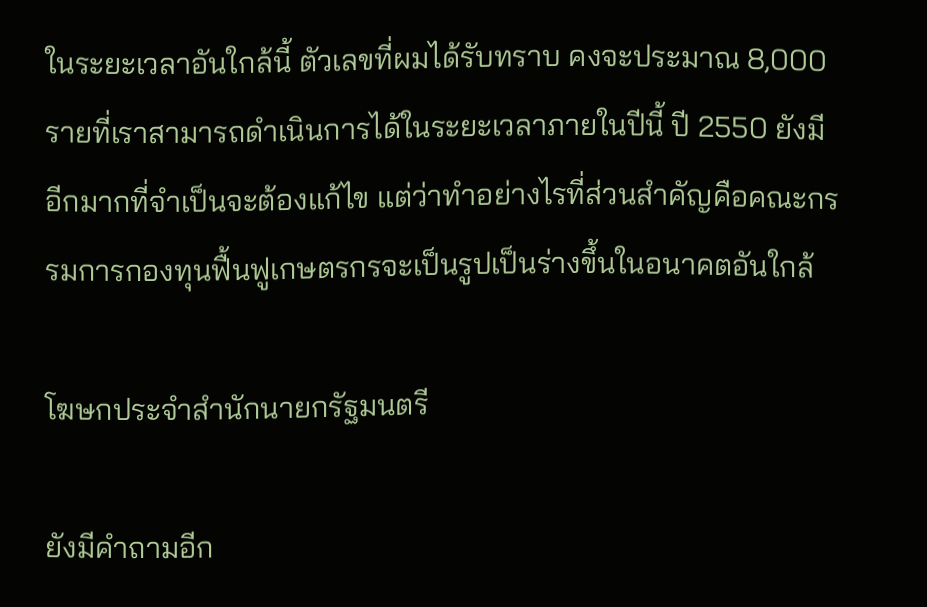ในระยะเวลาอันใกล้นี้ ตัวเลขที่ผมได้รับทราบ คงจะประมาณ 8,000 รายที่เราสามารถดำเนินการได้ในระยะเวลาภายในปีนี้ ปี 2550 ยังมีอีกมากที่จำเป็นจะต้องแก้ไข แต่ว่าทำอย่างไรที่ส่วนสำคัญคือคณะกรรมการกองทุนฟื้นฟูเกษตรกรจะเป็นรูปเป็นร่างขึ้นในอนาคตอันใกล้

โฆษกประจำสำนักนายกรัฐมนตรี

ยังมีคำถามอีก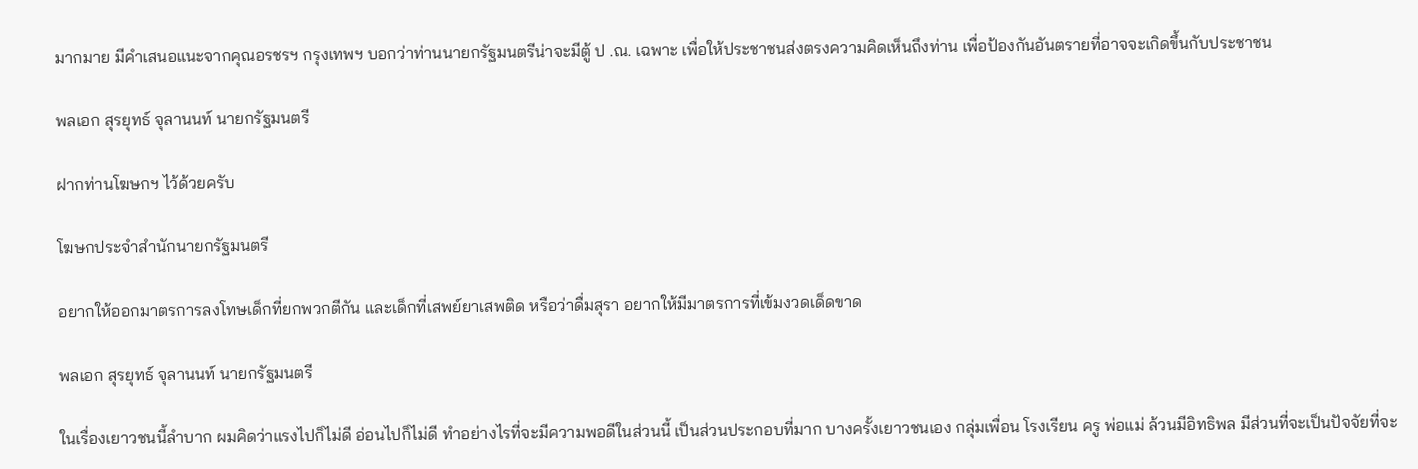มากมาย มีคำเสนอแนะจากคุณอรชรฯ กรุงเทพฯ บอกว่าท่านนายกรัฐมนตรีน่าจะมีตู้ ป .ณ. เฉพาะ เพื่อให้ประชาชนส่งตรงความคิดเห็นถึงท่าน เพื่อป้องกันอันตรายที่อาจจะเกิดขึ้นกับประชาชน

พลเอก สุรยุทธ์ จุลานนท์ นายกรัฐมนตรี

ฝากท่านโฆษกฯ ไว้ด้วยครับ

โฆษกประจำสำนักนายกรัฐมนตรี

อยากให้ออกมาตรการลงโทษเด็กที่ยกพวกตีกัน และเด็กที่เสพย์ยาเสพติด หรือว่าดื่มสุรา อยากให้มีมาตรการที่เข้มงวดเด็ดขาด

พลเอก สุรยุทธ์ จุลานนท์ นายกรัฐมนตรี

ในเรื่องเยาวชนนี้ลำบาก ผมคิดว่าแรงไปก็ไม่ดี อ่อนไปก็ไม่ดี ทำอย่างไรที่จะมีความพอดีในส่วนนี้ เป็นส่วนประกอบที่มาก บางครั้งเยาวชนเอง กลุ่มเพื่อน โรงเรียน ครู พ่อแม่ ล้วนมีอิทธิพล มีส่วนที่จะเป็นปัจจัยที่จะ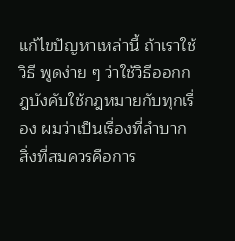แก้ไขปัญหาเหล่านี้ ถ้าเราใช้วิธี พูดง่าย ๆ ว่าใช้วิธีออกกฎบังคับใช้กฎหมายกับทุกเรื่อง ผมว่าเป็นเรื่องที่ลำบาก สิ่งที่สมควรคือการ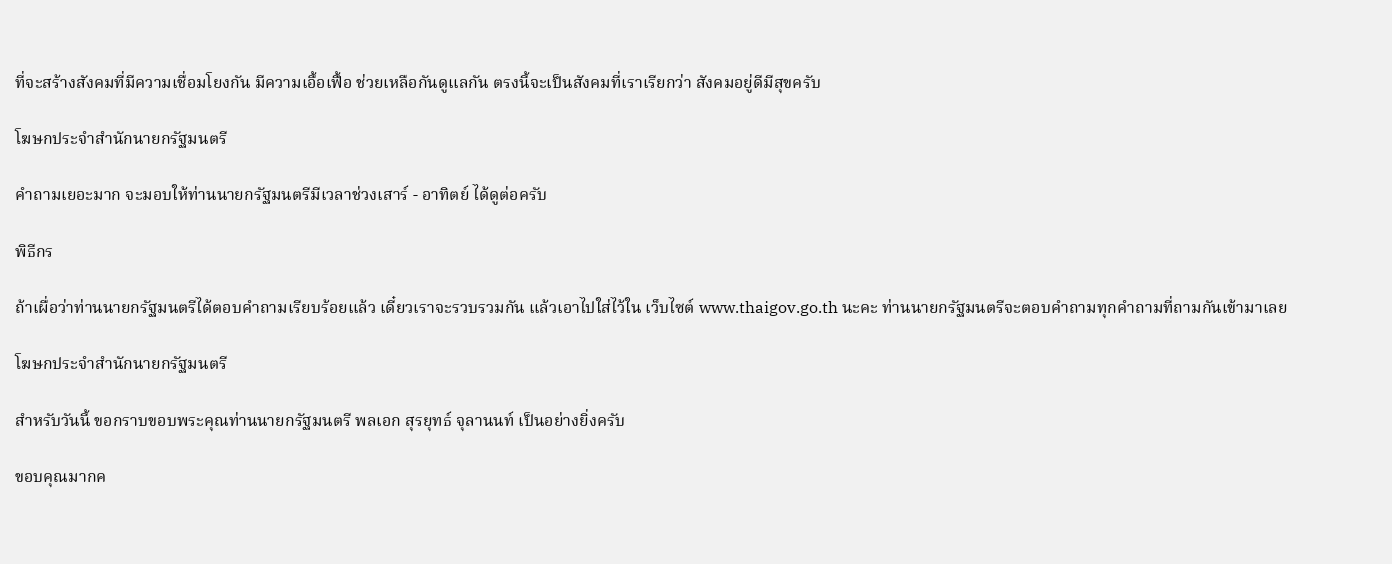ที่จะสร้างสังคมที่มีความเชื่อมโยงกัน มีความเอื้อเฟื้อ ช่วยเหลือกันดูแลกัน ตรงนี้จะเป็นสังคมที่เราเรียกว่า สังคมอยู่ดีมีสุขครับ

โฆษกประจำสำนักนายกรัฐมนตรี

คำถามเยอะมาก จะมอบให้ท่านนายกรัฐมนตรีมีเวลาช่วงเสาร์ - อาทิตย์ ได้ดูต่อครับ

พิธีกร

ถ้าเผื่อว่าท่านนายกรัฐมนตรีได้ตอบคำถามเรียบร้อยแล้ว เดี๋ยวเราจะรวบรวมกัน แล้วเอาไปใส่ไว้ใน เว็บไซต์ www.thaigov.go.th นะคะ ท่านนายกรัฐมนตรีจะตอบคำถามทุกคำถามที่ถามกันเข้ามาเลย

โฆษกประจำสำนักนายกรัฐมนตรี

สำหรับวันนี้ ขอกราบขอบพระคุณท่านนายกรัฐมนตรี พลเอก สุรยุทธ์ จุลานนท์ เป็นอย่างยิ่งครับ

ขอบคุณมากค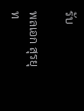รับ

พลเอก สุรยุท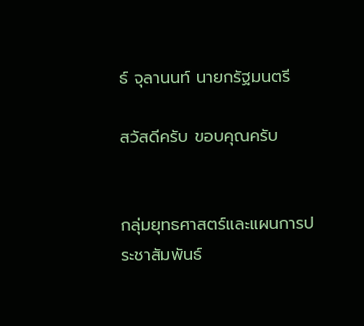ธ์ จุลานนท์ นายกรัฐมนตรี

สวัสดีครับ ขอบคุณครับ


กลุ่มยุทธศาสตร์และแผนการประชาสัมพันธ์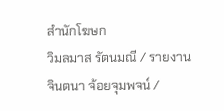สำนักโฆษก
วิมลมาส รัตนมณี / รายงาน
จินตนา จ้อยจุมพจน์ /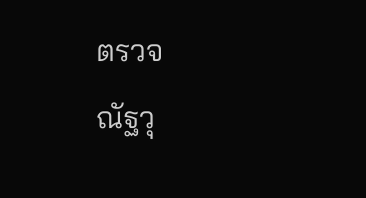ตรวจ
ณัฐวุ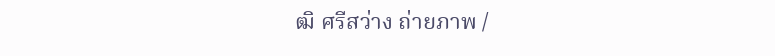ฒิ ศรีสว่าง ถ่ายภาพ /